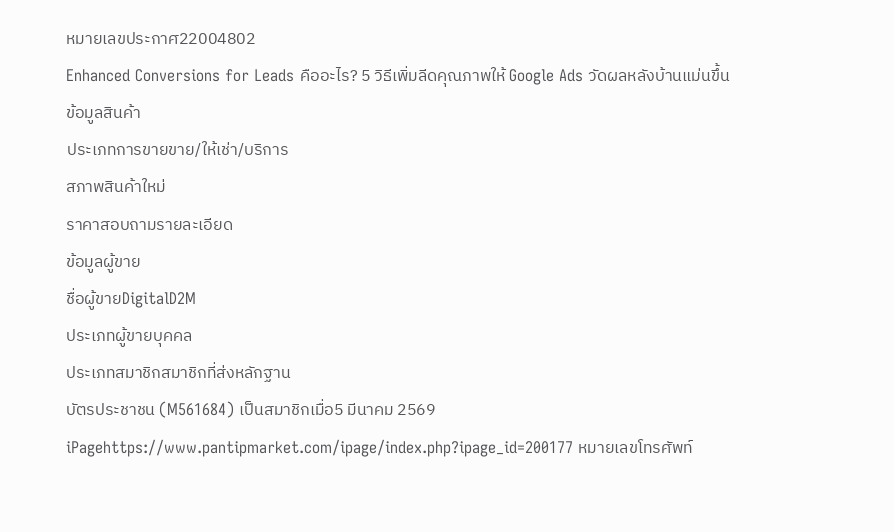หมายเลขประกาศ22004802
Enhanced Conversions for Leads คืออะไร? 5 วิธีเพิ่มลีดคุณภาพให้ Google Ads วัดผลหลังบ้านแม่นขึ้น
ข้อมูลสินค้า
ประเภทการขายขาย/ให้เช่า/บริการ
สภาพสินค้าใหม่
ราคาสอบถามรายละเอียด
ข้อมูลผู้ขาย
ชื่อผู้ขายDigitalD2M
ประเภทผู้ขายบุคคล
ประเภทสมาชิกสมาชิกที่ส่งหลักฐาน
บัตรประชาชน (M561684) เป็นสมาชิกเมื่อ5 มีนาคม 2569 iPagehttps://www.pantipmarket.com/ipage/index.php?ipage_id=200177 หมายเลขโทรศัพท์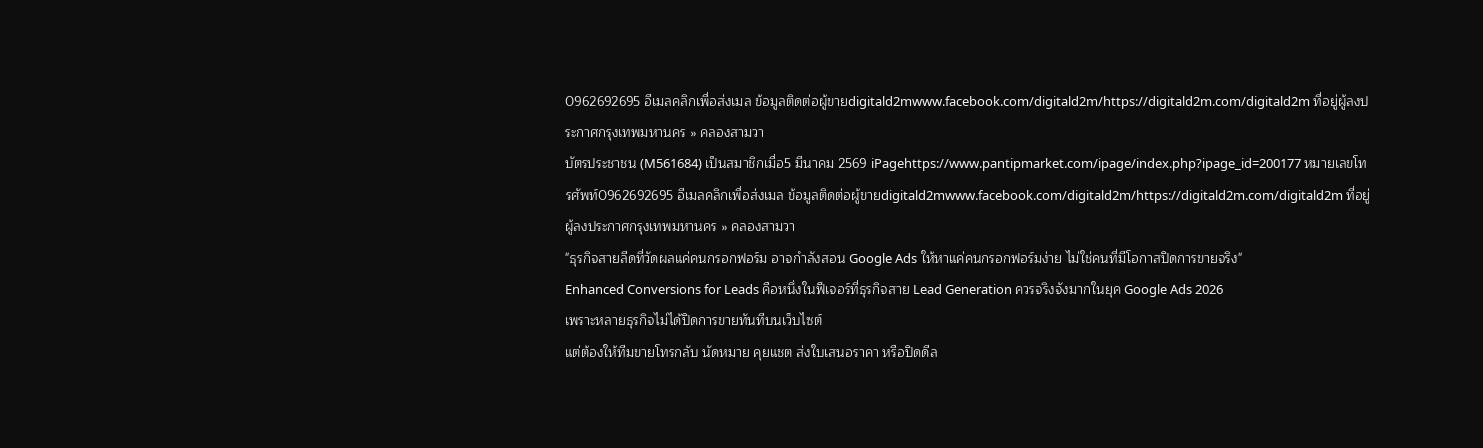0962692695 อีเมลคลิกเพื่อส่งเมล ข้อมูลติดต่อผู้ขายdigitald2mwww.facebook.com/digitald2m/https://digitald2m.com/digitald2m ที่อยู่ผู้ลงประกาศกรุงเทพมหานคร » คลองสามวา
บัตรประชาชน (M561684) เป็นสมาชิกเมื่อ5 มีนาคม 2569 iPagehttps://www.pantipmarket.com/ipage/index.php?ipage_id=200177 หมายเลขโทรศัพท์0962692695 อีเมลคลิกเพื่อส่งเมล ข้อมูลติดต่อผู้ขายdigitald2mwww.facebook.com/digitald2m/https://digitald2m.com/digitald2m ที่อยู่ผู้ลงประกาศกรุงเทพมหานคร » คลองสามวา
"ธุรกิจสายลีดที่วัดผลแค่คนกรอกฟอร์ม อาจกำลังสอน Google Ads ให้หาแค่คนกรอกฟอร์มง่าย ไม่ใช่คนที่มีโอกาสปิดการขายจริง"
Enhanced Conversions for Leads คือหนึ่งในฟีเจอร์ที่ธุรกิจสาย Lead Generation ควรจริงจังมากในยุค Google Ads 2026
เพราะหลายธุรกิจไม่ได้ปิดการขายทันทีบนเว็บไซต์
แต่ต้องให้ทีมขายโทรกลับ นัดหมาย คุยแชต ส่งใบเสนอราคา หรือปิดดีล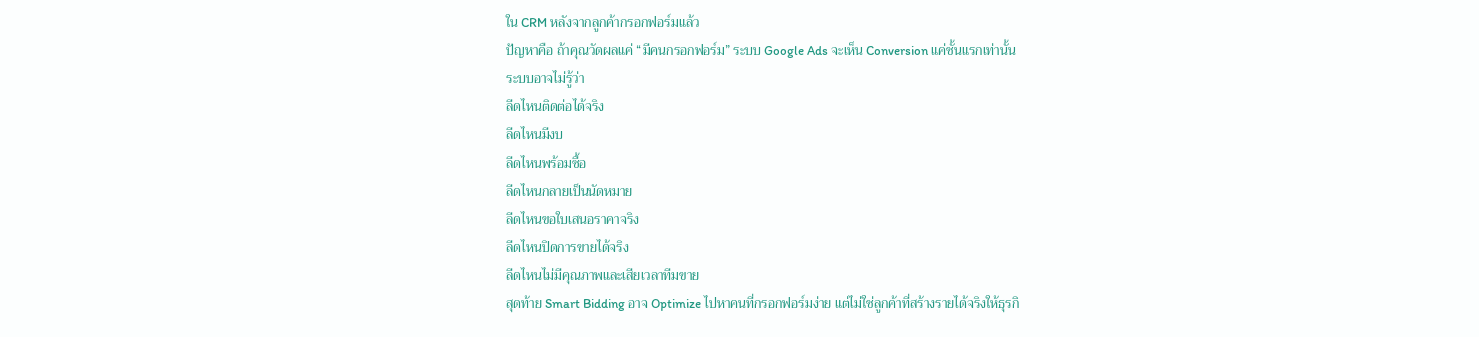ใน CRM หลังจากลูกค้ากรอกฟอร์มแล้ว
ปัญหาคือ ถ้าคุณวัดผลแค่ “มีคนกรอกฟอร์ม” ระบบ Google Ads จะเห็น Conversion แค่ชั้นแรกเท่านั้น
ระบบอาจไม่รู้ว่า
ลีดไหนติดต่อได้จริง
ลีดไหนมีงบ
ลีดไหนพร้อมซื้อ
ลีดไหนกลายเป็นนัดหมาย
ลีดไหนขอใบเสนอราคาจริง
ลีดไหนปิดการขายได้จริง
ลีดไหนไม่มีคุณภาพและเสียเวลาทีมขาย
สุดท้าย Smart Bidding อาจ Optimize ไปหาคนที่กรอกฟอร์มง่าย แต่ไม่ใช่ลูกค้าที่สร้างรายได้จริงให้ธุรกิ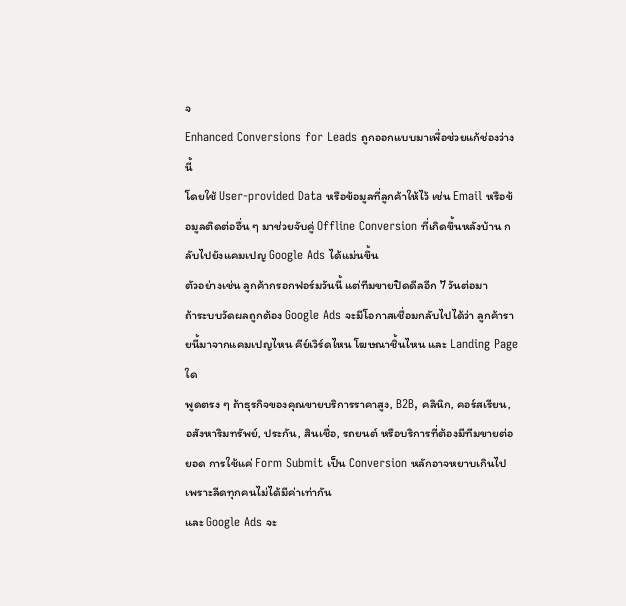จ
Enhanced Conversions for Leads ถูกออกแบบมาเพื่อช่วยแก้ช่องว่างนี้
โดยใช้ User-provided Data หรือข้อมูลที่ลูกค้าให้ไว้ เช่น Email หรือข้อมูลติดต่ออื่น ๆ มาช่วยจับคู่ Offline Conversion ที่เกิดขึ้นหลังบ้าน กลับไปยังแคมเปญ Google Ads ได้แม่นขึ้น
ตัวอย่างเช่น ลูกค้ากรอกฟอร์มวันนี้ แต่ทีมขายปิดดีลอีก 7 วันต่อมา
ถ้าระบบวัดผลถูกต้อง Google Ads จะมีโอกาสเชื่อมกลับไปได้ว่า ลูกค้ารายนี้มาจากแคมเปญไหน คีย์เวิร์ดไหน โฆษณาชิ้นไหน และ Landing Page ใด
พูดตรง ๆ ถ้าธุรกิจของคุณขายบริการราคาสูง, B2B, คลินิก, คอร์สเรียน, อสังหาริมทรัพย์, ประกัน, สินเชื่อ, รถยนต์ หรือบริการที่ต้องมีทีมขายต่อยอด การใช้แค่ Form Submit เป็น Conversion หลักอาจหยาบเกินไป
เพราะลีดทุกคนไม่ได้มีค่าเท่ากัน
และ Google Ads จะ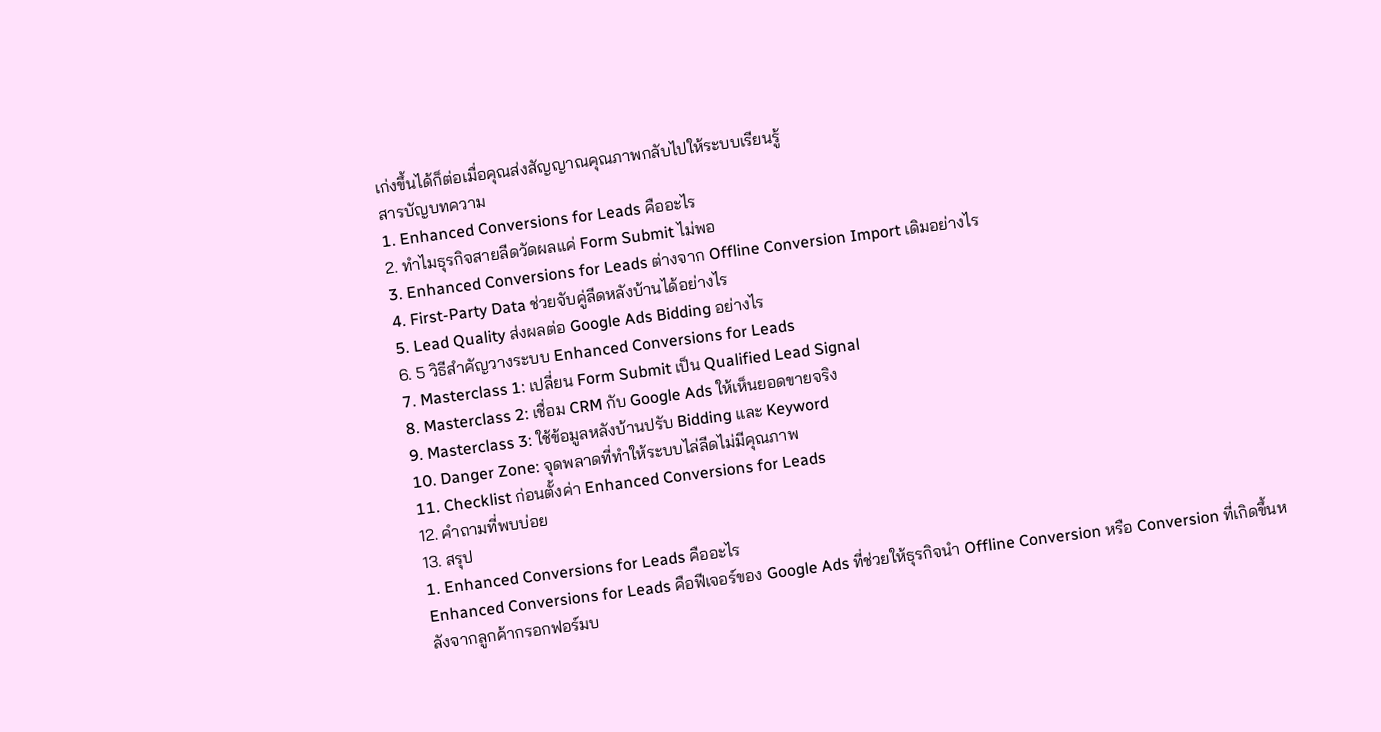เก่งขึ้นได้ก็ต่อเมื่อคุณส่งสัญญาณคุณภาพกลับไปให้ระบบเรียนรู้
สารบัญบทความ
1. Enhanced Conversions for Leads คืออะไร
2. ทำไมธุรกิจสายลีดวัดผลแค่ Form Submit ไม่พอ
3. Enhanced Conversions for Leads ต่างจาก Offline Conversion Import เดิมอย่างไร
4. First-Party Data ช่วยจับคู่ลีดหลังบ้านได้อย่างไร
5. Lead Quality ส่งผลต่อ Google Ads Bidding อย่างไร
6. 5 วิธีสำคัญวางระบบ Enhanced Conversions for Leads
7. Masterclass 1: เปลี่ยน Form Submit เป็น Qualified Lead Signal
8. Masterclass 2: เชื่อม CRM กับ Google Ads ให้เห็นยอดขายจริง
9. Masterclass 3: ใช้ข้อมูลหลังบ้านปรับ Bidding และ Keyword
10. Danger Zone: จุดพลาดที่ทำให้ระบบไล่ลีดไม่มีคุณภาพ
11. Checklist ก่อนตั้งค่า Enhanced Conversions for Leads
12. คำถามที่พบบ่อย
13. สรุป
1. Enhanced Conversions for Leads คืออะไร
Enhanced Conversions for Leads คือฟีเจอร์ของ Google Ads ที่ช่วยให้ธุรกิจนำ Offline Conversion หรือ Conversion ที่เกิดขึ้นหลังจากลูกค้ากรอกฟอร์มบ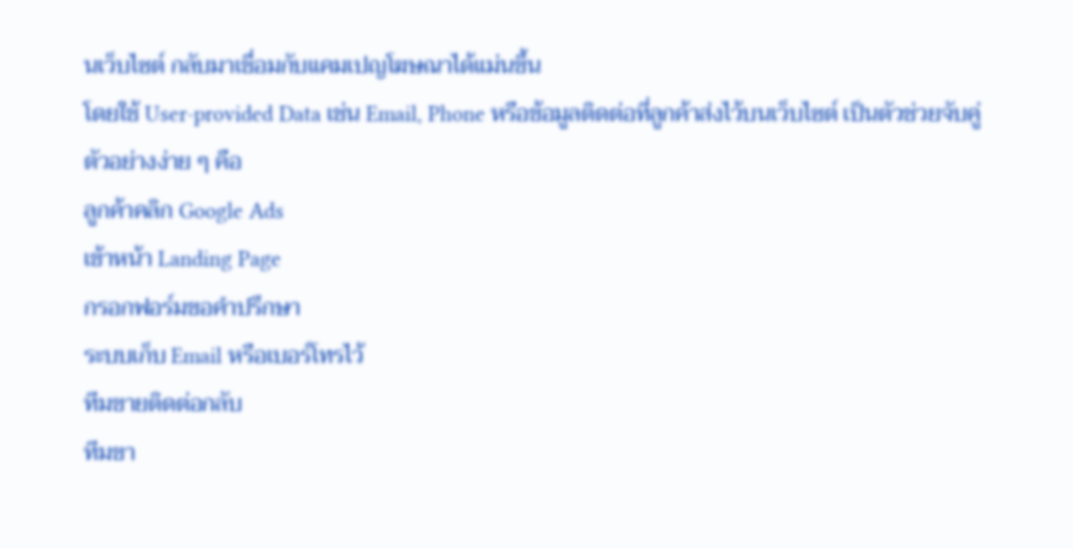นเว็บไซต์ กลับมาเชื่อมกับแคมเปญโฆษณาได้แม่นขึ้น
โดยใช้ User-provided Data เช่น Email, Phone หรือข้อมูลติดต่อที่ลูกค้าส่งไว้บนเว็บไซต์ เป็นตัวช่วยจับคู่
ตัวอย่างง่าย ๆ คือ
ลูกค้าคลิก Google Ads
เข้าหน้า Landing Page
กรอกฟอร์มขอคำปรึกษา
ระบบเก็บ Email หรือเบอร์โทรไว้
ทีมขายติดต่อกลับ
ทีมขา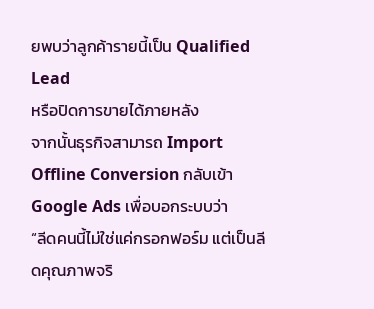ยพบว่าลูกค้ารายนี้เป็น Qualified Lead
หรือปิดการขายได้ภายหลัง
จากนั้นธุรกิจสามารถ Import Offline Conversion กลับเข้า Google Ads เพื่อบอกระบบว่า
“ลีดคนนี้ไม่ใช่แค่กรอกฟอร์ม แต่เป็นลีดคุณภาพจริ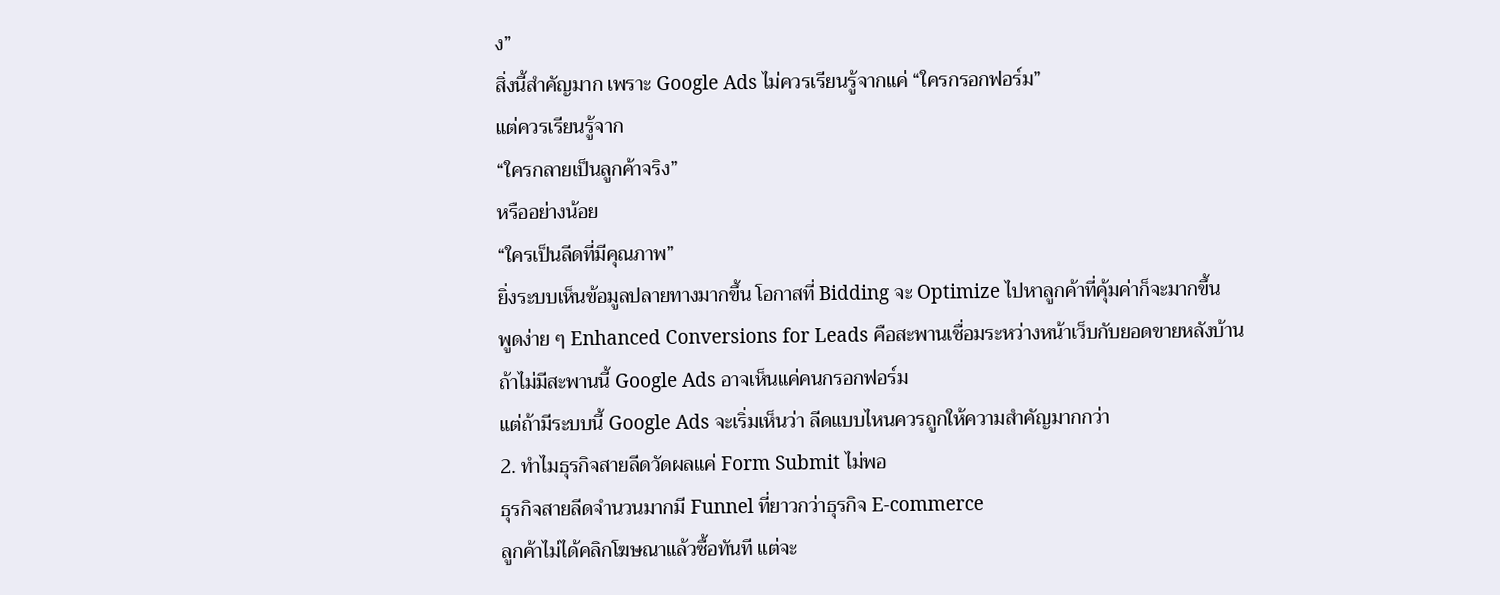ง”
สิ่งนี้สำคัญมาก เพราะ Google Ads ไม่ควรเรียนรู้จากแค่ “ใครกรอกฟอร์ม”
แต่ควรเรียนรู้จาก
“ใครกลายเป็นลูกค้าจริง”
หรืออย่างน้อย
“ใครเป็นลีดที่มีคุณภาพ”
ยิ่งระบบเห็นข้อมูลปลายทางมากขึ้น โอกาสที่ Bidding จะ Optimize ไปหาลูกค้าที่คุ้มค่าก็จะมากขึ้น
พูดง่าย ๆ Enhanced Conversions for Leads คือสะพานเชื่อมระหว่างหน้าเว็บกับยอดขายหลังบ้าน
ถ้าไม่มีสะพานนี้ Google Ads อาจเห็นแค่คนกรอกฟอร์ม
แต่ถ้ามีระบบนี้ Google Ads จะเริ่มเห็นว่า ลีดแบบไหนควรถูกให้ความสำคัญมากกว่า
2. ทำไมธุรกิจสายลีดวัดผลแค่ Form Submit ไม่พอ
ธุรกิจสายลีดจำนวนมากมี Funnel ที่ยาวกว่าธุรกิจ E-commerce
ลูกค้าไม่ได้คลิกโฆษณาแล้วซื้อทันที แต่จะ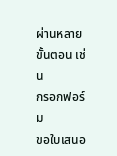ผ่านหลายขั้นตอน เช่น
กรอกฟอร์ม
ขอใบเสนอ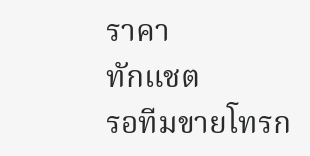ราคา
ทักแชต
รอทีมขายโทรก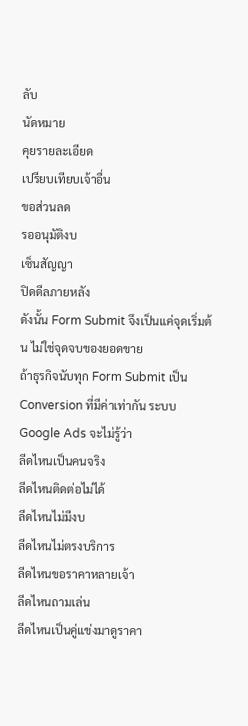ลับ
นัดหมาย
คุยรายละเอียด
เปรียบเทียบเจ้าอื่น
ขอส่วนลด
รออนุมัติงบ
เซ็นสัญญา
ปิดดีลภายหลัง
ดังนั้น Form Submit จึงเป็นแค่จุดเริ่มต้น ไม่ใช่จุดจบของยอดขาย
ถ้าธุรกิจนับทุก Form Submit เป็น Conversion ที่มีค่าเท่ากัน ระบบ Google Ads จะไม่รู้ว่า
ลีดไหนเป็นคนจริง
ลีดไหนติดต่อไม่ได้
ลีดไหนไม่มีงบ
ลีดไหนไม่ตรงบริการ
ลีดไหนขอราคาหลายเจ้า
ลีดไหนถามเล่น
ลีดไหนเป็นคู่แข่งมาดูราคา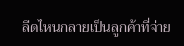ลีดไหนกลายเป็นลูกค้าที่จ่าย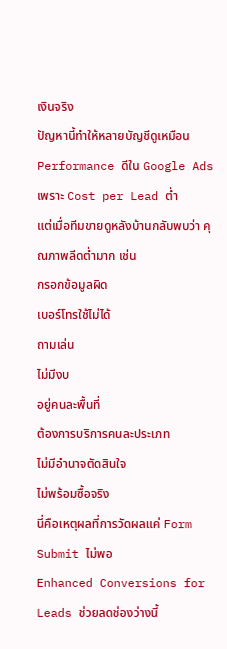เงินจริง
ปัญหานี้ทำให้หลายบัญชีดูเหมือน Performance ดีใน Google Ads เพราะ Cost per Lead ต่ำ
แต่เมื่อทีมขายดูหลังบ้านกลับพบว่า คุณภาพลีดต่ำมาก เช่น
กรอกข้อมูลผิด
เบอร์โทรใช้ไม่ได้
ถามเล่น
ไม่มีงบ
อยู่คนละพื้นที่
ต้องการบริการคนละประเภท
ไม่มีอำนาจตัดสินใจ
ไม่พร้อมซื้อจริง
นี่คือเหตุผลที่การวัดผลแค่ Form Submit ไม่พอ
Enhanced Conversions for Leads ช่วยลดช่องว่างนี้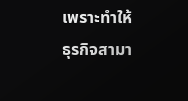เพราะทำให้ธุรกิจสามา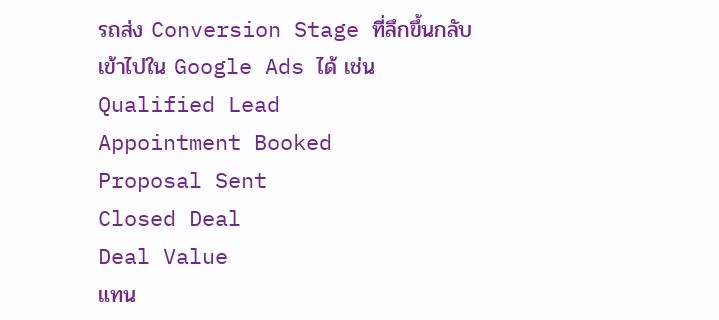รถส่ง Conversion Stage ที่ลึกขึ้นกลับเข้าไปใน Google Ads ได้ เช่น
Qualified Lead
Appointment Booked
Proposal Sent
Closed Deal
Deal Value
แทน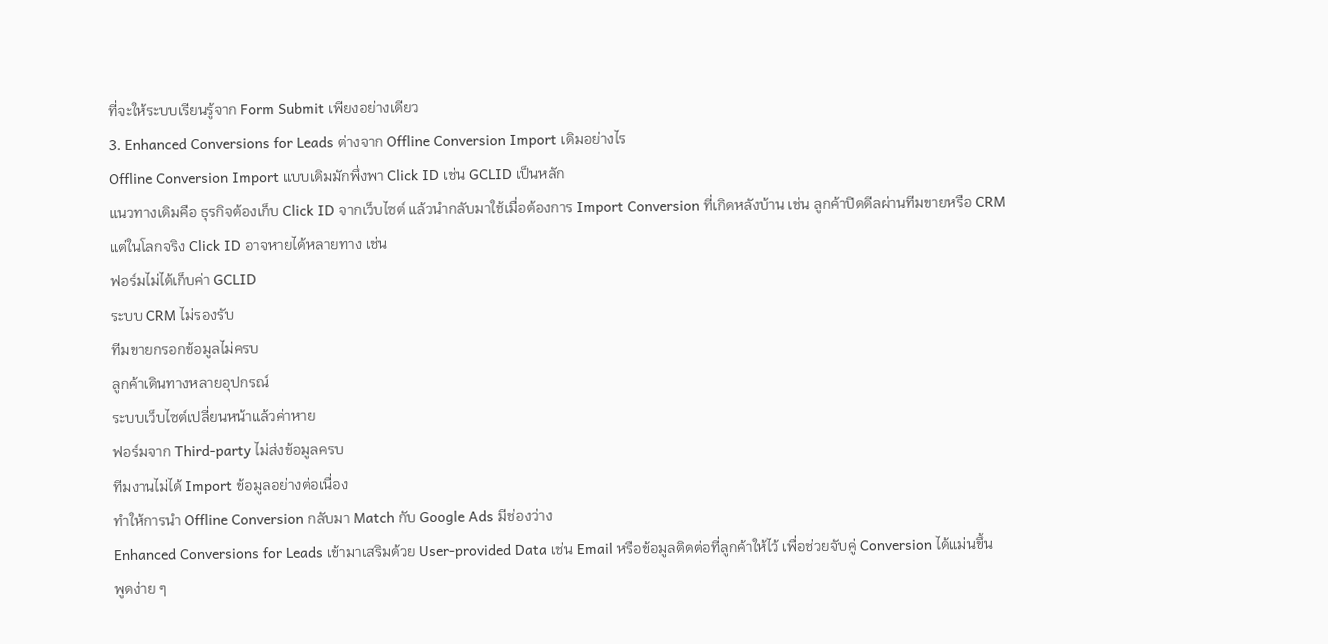ที่จะให้ระบบเรียนรู้จาก Form Submit เพียงอย่างเดียว
3. Enhanced Conversions for Leads ต่างจาก Offline Conversion Import เดิมอย่างไร
Offline Conversion Import แบบเดิมมักพึ่งพา Click ID เช่น GCLID เป็นหลัก
แนวทางเดิมคือ ธุรกิจต้องเก็บ Click ID จากเว็บไซต์ แล้วนำกลับมาใช้เมื่อต้องการ Import Conversion ที่เกิดหลังบ้าน เช่น ลูกค้าปิดดีลผ่านทีมขายหรือ CRM
แต่ในโลกจริง Click ID อาจหายได้หลายทาง เช่น
ฟอร์มไม่ได้เก็บค่า GCLID
ระบบ CRM ไม่รองรับ
ทีมขายกรอกข้อมูลไม่ครบ
ลูกค้าเดินทางหลายอุปกรณ์
ระบบเว็บไซต์เปลี่ยนหน้าแล้วค่าหาย
ฟอร์มจาก Third-party ไม่ส่งข้อมูลครบ
ทีมงานไม่ได้ Import ข้อมูลอย่างต่อเนื่อง
ทำให้การนำ Offline Conversion กลับมา Match กับ Google Ads มีช่องว่าง
Enhanced Conversions for Leads เข้ามาเสริมด้วย User-provided Data เช่น Email หรือข้อมูลติดต่อที่ลูกค้าให้ไว้ เพื่อช่วยจับคู่ Conversion ได้แม่นขึ้น
พูดง่าย ๆ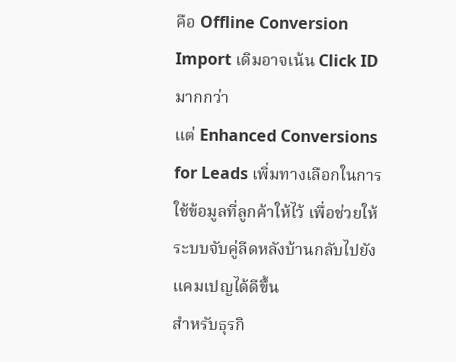คือ Offline Conversion Import เดิมอาจเน้น Click ID มากกว่า
แต่ Enhanced Conversions for Leads เพิ่มทางเลือกในการใช้ข้อมูลที่ลูกค้าให้ไว้ เพื่อช่วยให้ระบบจับคู่ลีดหลังบ้านกลับไปยังแคมเปญได้ดีขึ้น
สำหรับธุรกิ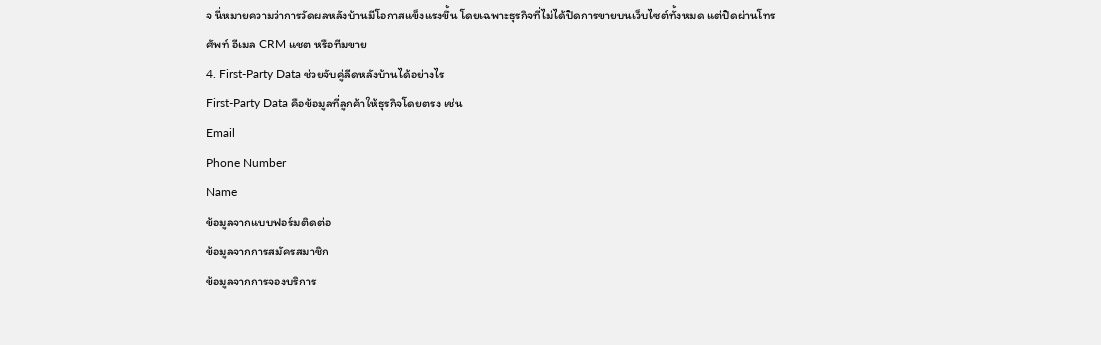จ นี่หมายความว่าการวัดผลหลังบ้านมีโอกาสแข็งแรงขึ้น โดยเฉพาะธุรกิจที่ไม่ได้ปิดการขายบนเว็บไซต์ทั้งหมด แต่ปิดผ่านโทรศัพท์ อีเมล CRM แชต หรือทีมขาย
4. First-Party Data ช่วยจับคู่ลีดหลังบ้านได้อย่างไร
First-Party Data คือข้อมูลที่ลูกค้าให้ธุรกิจโดยตรง เช่น
Email
Phone Number
Name
ข้อมูลจากแบบฟอร์มติดต่อ
ข้อมูลจากการสมัครสมาชิก
ข้อมูลจากการจองบริการ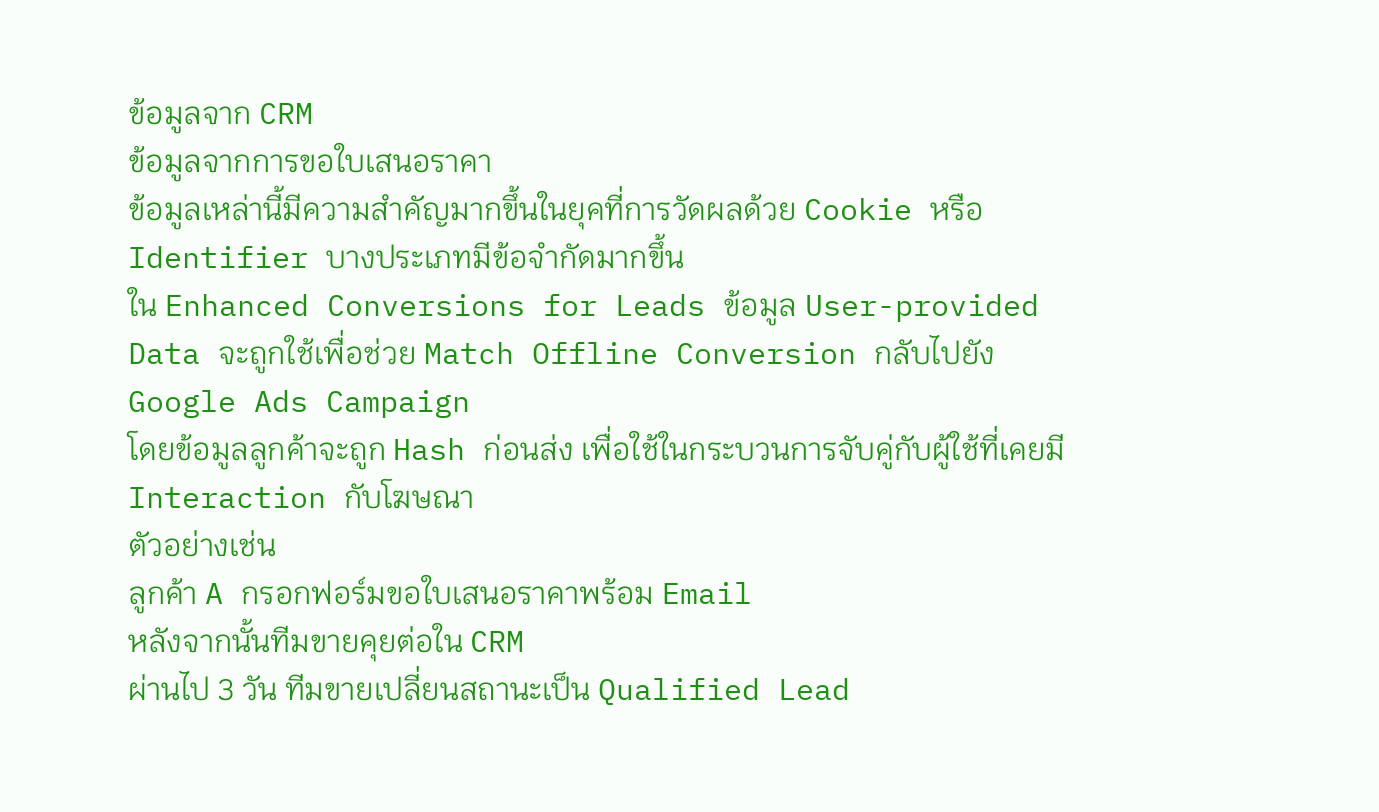ข้อมูลจาก CRM
ข้อมูลจากการขอใบเสนอราคา
ข้อมูลเหล่านี้มีความสำคัญมากขึ้นในยุคที่การวัดผลด้วย Cookie หรือ Identifier บางประเภทมีข้อจำกัดมากขึ้น
ใน Enhanced Conversions for Leads ข้อมูล User-provided Data จะถูกใช้เพื่อช่วย Match Offline Conversion กลับไปยัง Google Ads Campaign
โดยข้อมูลลูกค้าจะถูก Hash ก่อนส่ง เพื่อใช้ในกระบวนการจับคู่กับผู้ใช้ที่เคยมี Interaction กับโฆษณา
ตัวอย่างเช่น
ลูกค้า A กรอกฟอร์มขอใบเสนอราคาพร้อม Email
หลังจากนั้นทีมขายคุยต่อใน CRM
ผ่านไป 3 วัน ทีมขายเปลี่ยนสถานะเป็น Qualified Lead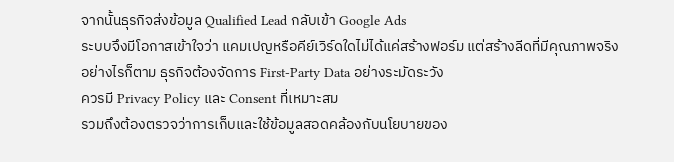จากนั้นธุรกิจส่งข้อมูล Qualified Lead กลับเข้า Google Ads
ระบบจึงมีโอกาสเข้าใจว่า แคมเปญหรือคีย์เวิร์ดใดไม่ได้แค่สร้างฟอร์ม แต่สร้างลีดที่มีคุณภาพจริง
อย่างไรก็ตาม ธุรกิจต้องจัดการ First-Party Data อย่างระมัดระวัง
ควรมี Privacy Policy และ Consent ที่เหมาะสม
รวมถึงต้องตรวจว่าการเก็บและใช้ข้อมูลสอดคล้องกับนโยบายของ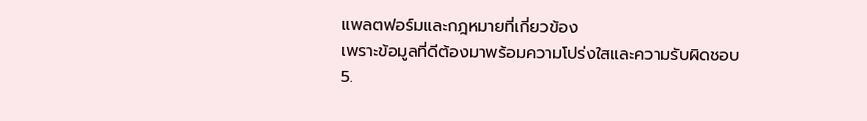แพลตฟอร์มและกฎหมายที่เกี่ยวข้อง
เพราะข้อมูลที่ดีต้องมาพร้อมความโปร่งใสและความรับผิดชอบ
5.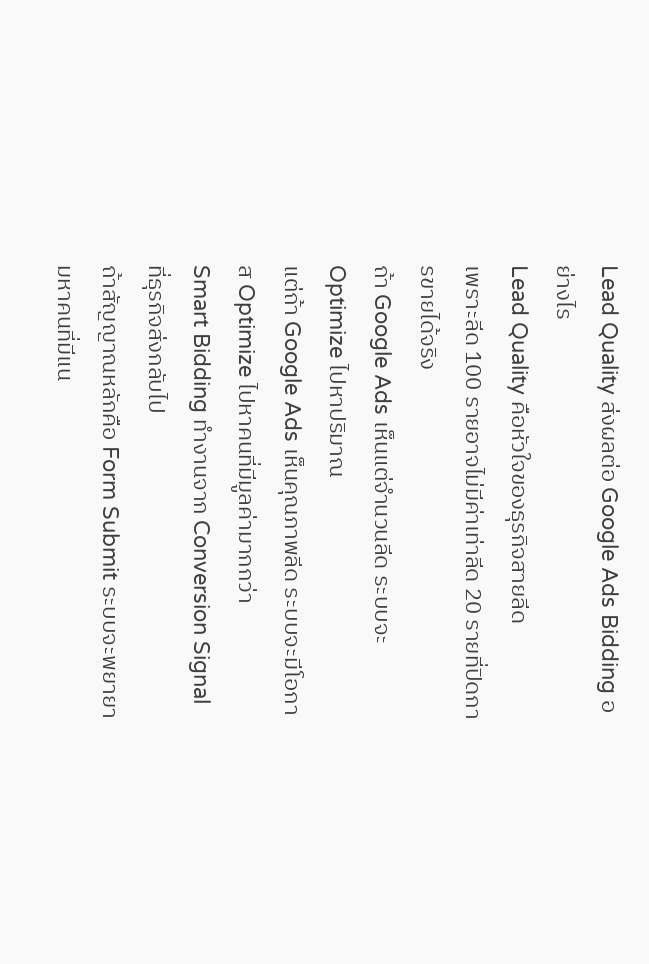Lead Quality ส่งผลต่อ Google Ads Bidding อย่างไร
Lead Quality คือหัวใจของธุรกิจสายลีด
เพราะลีด 100 รายอาจไม่มีค่าเท่าลีด 20 รายที่ปิดการขายได้จริง
ถ้า Google Ads เห็นแต่จำนวนลีด ระบบจะ Optimize ไปหาปริมาณ
แต่ถ้า Google Ads เห็นคุณภาพลีด ระบบจะมีโอกาส Optimize ไปหาคนที่มีมูลค่ามากกว่า
Smart Bidding ทำงานจาก Conversion Signal ที่ธุรกิจส่งกลับไป
ถ้าสัญญาณหลักคือ Form Submit ระบบจะพยายามหาคนที่มีแน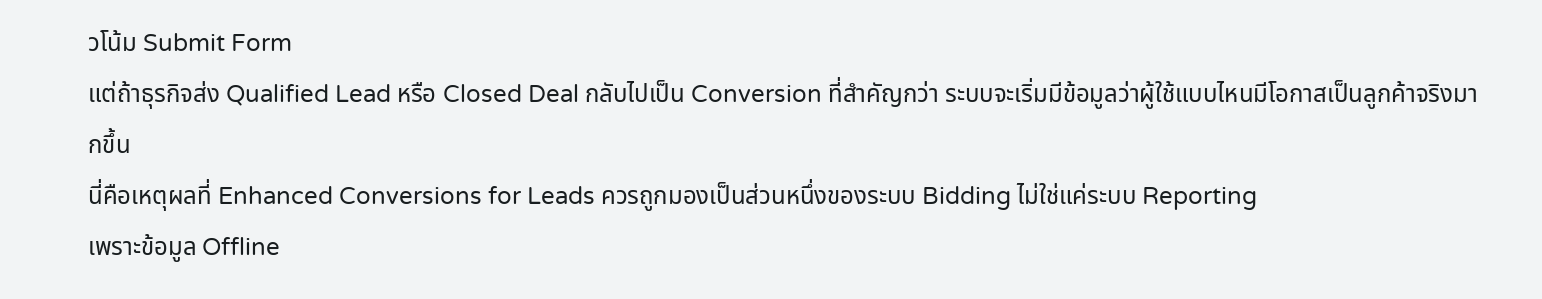วโน้ม Submit Form
แต่ถ้าธุรกิจส่ง Qualified Lead หรือ Closed Deal กลับไปเป็น Conversion ที่สำคัญกว่า ระบบจะเริ่มมีข้อมูลว่าผู้ใช้แบบไหนมีโอกาสเป็นลูกค้าจริงมากขึ้น
นี่คือเหตุผลที่ Enhanced Conversions for Leads ควรถูกมองเป็นส่วนหนึ่งของระบบ Bidding ไม่ใช่แค่ระบบ Reporting
เพราะข้อมูล Offline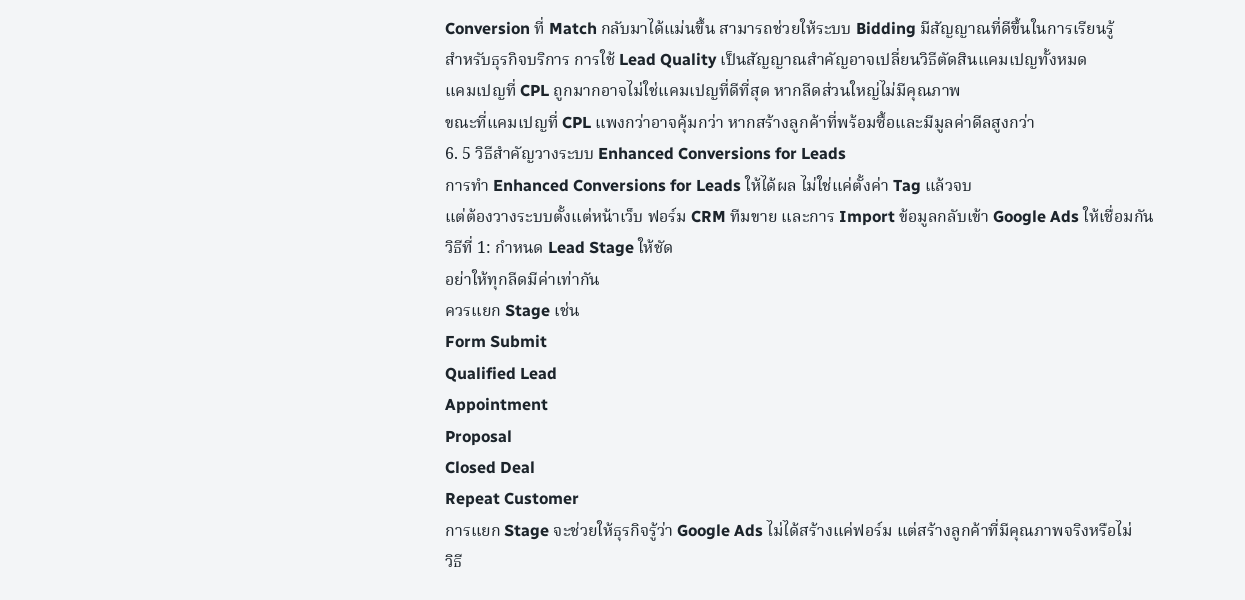Conversion ที่ Match กลับมาได้แม่นขึ้น สามารถช่วยให้ระบบ Bidding มีสัญญาณที่ดีขึ้นในการเรียนรู้
สำหรับธุรกิจบริการ การใช้ Lead Quality เป็นสัญญาณสำคัญอาจเปลี่ยนวิธีตัดสินแคมเปญทั้งหมด
แคมเปญที่ CPL ถูกมากอาจไม่ใช่แคมเปญที่ดีที่สุด หากลีดส่วนใหญ่ไม่มีคุณภาพ
ขณะที่แคมเปญที่ CPL แพงกว่าอาจคุ้มกว่า หากสร้างลูกค้าที่พร้อมซื้อและมีมูลค่าดีลสูงกว่า
6. 5 วิธีสำคัญวางระบบ Enhanced Conversions for Leads
การทำ Enhanced Conversions for Leads ให้ได้ผล ไม่ใช่แค่ตั้งค่า Tag แล้วจบ
แต่ต้องวางระบบตั้งแต่หน้าเว็บ ฟอร์ม CRM ทีมขาย และการ Import ข้อมูลกลับเข้า Google Ads ให้เชื่อมกัน
วิธีที่ 1: กำหนด Lead Stage ให้ชัด
อย่าให้ทุกลีดมีค่าเท่ากัน
ควรแยก Stage เช่น
Form Submit
Qualified Lead
Appointment
Proposal
Closed Deal
Repeat Customer
การแยก Stage จะช่วยให้ธุรกิจรู้ว่า Google Ads ไม่ได้สร้างแค่ฟอร์ม แต่สร้างลูกค้าที่มีคุณภาพจริงหรือไม่
วิธี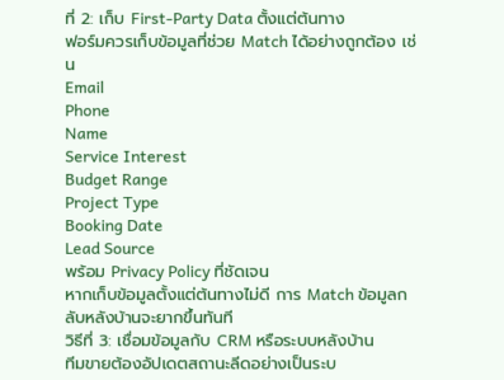ที่ 2: เก็บ First-Party Data ตั้งแต่ต้นทาง
ฟอร์มควรเก็บข้อมูลที่ช่วย Match ได้อย่างถูกต้อง เช่น
Email
Phone
Name
Service Interest
Budget Range
Project Type
Booking Date
Lead Source
พร้อม Privacy Policy ที่ชัดเจน
หากเก็บข้อมูลตั้งแต่ต้นทางไม่ดี การ Match ข้อมูลกลับหลังบ้านจะยากขึ้นทันที
วิธีที่ 3: เชื่อมข้อมูลกับ CRM หรือระบบหลังบ้าน
ทีมขายต้องอัปเดตสถานะลีดอย่างเป็นระบ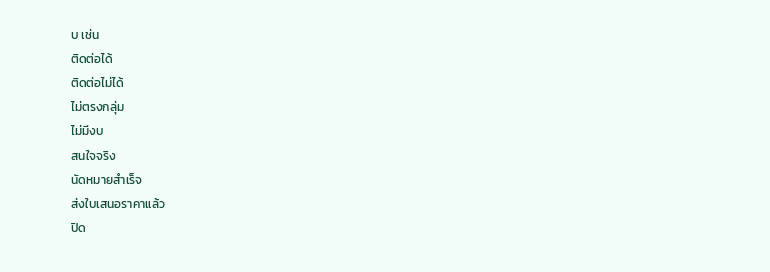บ เช่น
ติดต่อได้
ติดต่อไม่ได้
ไม่ตรงกลุ่ม
ไม่มีงบ
สนใจจริง
นัดหมายสำเร็จ
ส่งใบเสนอราคาแล้ว
ปิด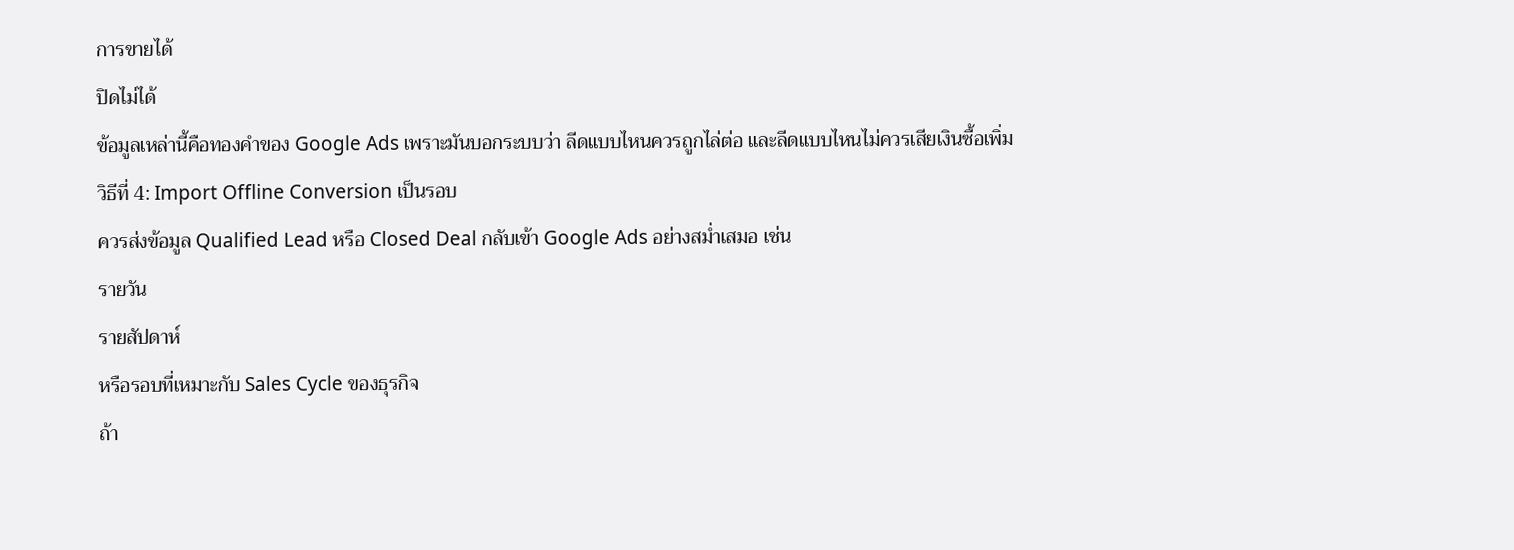การขายได้
ปิดไม่ได้
ข้อมูลเหล่านี้คือทองคำของ Google Ads เพราะมันบอกระบบว่า ลีดแบบไหนควรถูกไล่ต่อ และลีดแบบไหนไม่ควรเสียเงินซื้อเพิ่ม
วิธีที่ 4: Import Offline Conversion เป็นรอบ
ควรส่งข้อมูล Qualified Lead หรือ Closed Deal กลับเข้า Google Ads อย่างสม่ำเสมอ เช่น
รายวัน
รายสัปดาห์
หรือรอบที่เหมาะกับ Sales Cycle ของธุรกิจ
ถ้า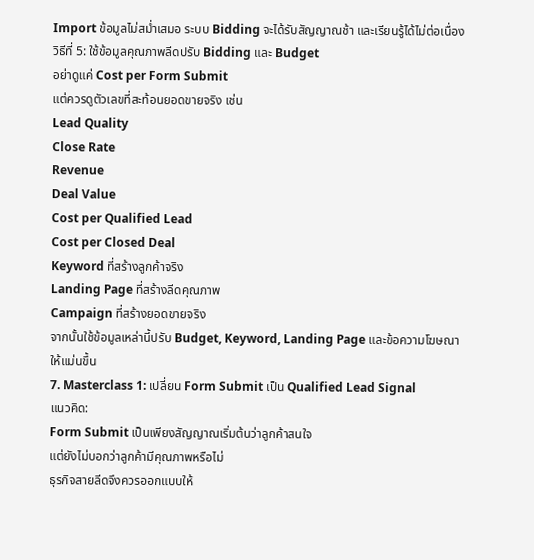Import ข้อมูลไม่สม่ำเสมอ ระบบ Bidding จะได้รับสัญญาณช้า และเรียนรู้ได้ไม่ต่อเนื่อง
วิธีที่ 5: ใช้ข้อมูลคุณภาพลีดปรับ Bidding และ Budget
อย่าดูแค่ Cost per Form Submit
แต่ควรดูตัวเลขที่สะท้อนยอดขายจริง เช่น
Lead Quality
Close Rate
Revenue
Deal Value
Cost per Qualified Lead
Cost per Closed Deal
Keyword ที่สร้างลูกค้าจริง
Landing Page ที่สร้างลีดคุณภาพ
Campaign ที่สร้างยอดขายจริง
จากนั้นใช้ข้อมูลเหล่านี้ปรับ Budget, Keyword, Landing Page และข้อความโฆษณาให้แม่นขึ้น
7. Masterclass 1: เปลี่ยน Form Submit เป็น Qualified Lead Signal
แนวคิด:
Form Submit เป็นเพียงสัญญาณเริ่มต้นว่าลูกค้าสนใจ
แต่ยังไม่บอกว่าลูกค้ามีคุณภาพหรือไม่
ธุรกิจสายลีดจึงควรออกแบบให้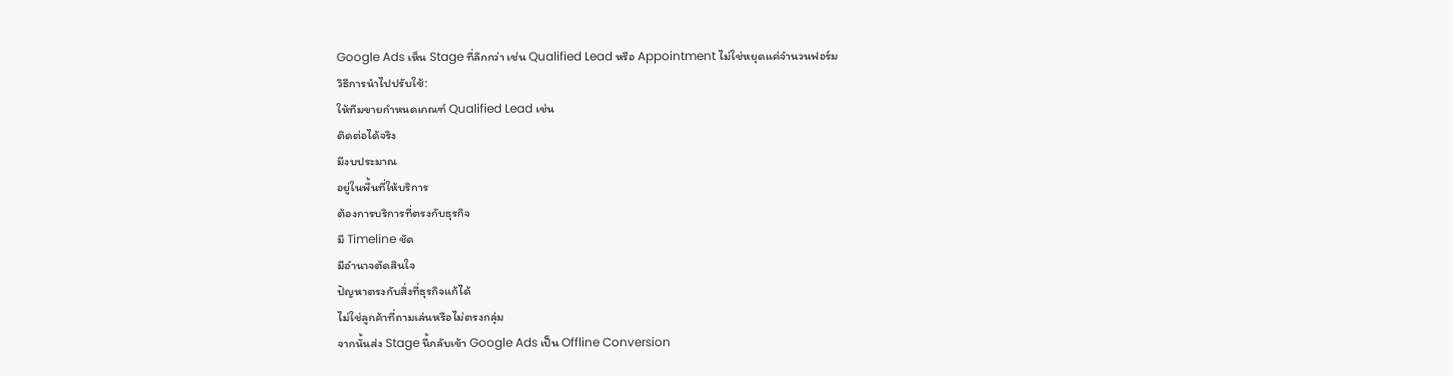Google Ads เห็น Stage ที่ลึกกว่า เช่น Qualified Lead หรือ Appointment ไม่ใช่หยุดแค่จำนวนฟอร์ม
วิธีการนำไปปรับใช้:
ให้ทีมขายกำหนดเกณฑ์ Qualified Lead เช่น
ติดต่อได้จริง
มีงบประมาณ
อยู่ในพื้นที่ให้บริการ
ต้องการบริการที่ตรงกับธุรกิจ
มี Timeline ชัด
มีอำนาจตัดสินใจ
ปัญหาตรงกับสิ่งที่ธุรกิจแก้ได้
ไม่ใช่ลูกค้าที่ถามเล่นหรือไม่ตรงกลุ่ม
จากนั้นส่ง Stage นี้กลับเข้า Google Ads เป็น Offline Conversion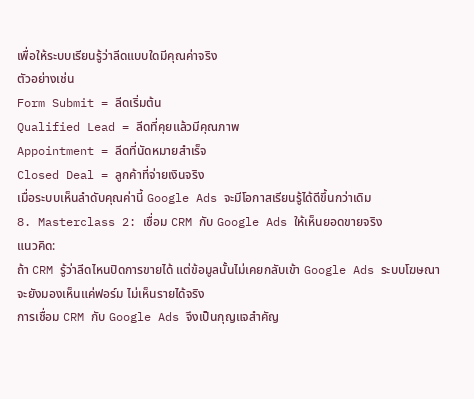เพื่อให้ระบบเรียนรู้ว่าลีดแบบใดมีคุณค่าจริง
ตัวอย่างเช่น
Form Submit = ลีดเริ่มต้น
Qualified Lead = ลีดที่คุยแล้วมีคุณภาพ
Appointment = ลีดที่นัดหมายสำเร็จ
Closed Deal = ลูกค้าที่จ่ายเงินจริง
เมื่อระบบเห็นลำดับคุณค่านี้ Google Ads จะมีโอกาสเรียนรู้ได้ดีขึ้นกว่าเดิม
8. Masterclass 2: เชื่อม CRM กับ Google Ads ให้เห็นยอดขายจริง
แนวคิด:
ถ้า CRM รู้ว่าลีดไหนปิดการขายได้ แต่ข้อมูลนั้นไม่เคยกลับเข้า Google Ads ระบบโฆษณาจะยังมองเห็นแค่ฟอร์ม ไม่เห็นรายได้จริง
การเชื่อม CRM กับ Google Ads จึงเป็นกุญแจสำคัญ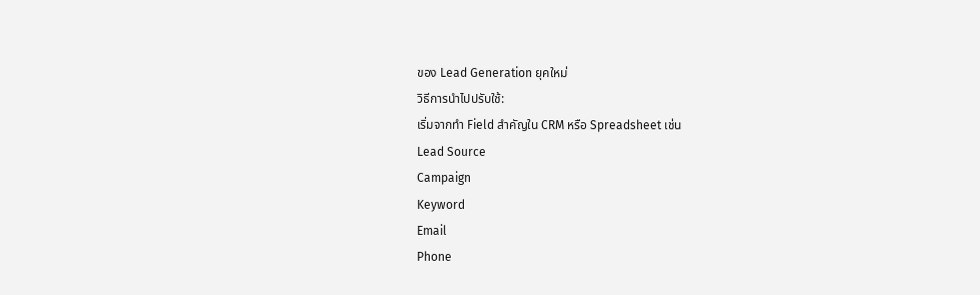ของ Lead Generation ยุคใหม่
วิธีการนำไปปรับใช้:
เริ่มจากทำ Field สำคัญใน CRM หรือ Spreadsheet เช่น
Lead Source
Campaign
Keyword
Email
Phone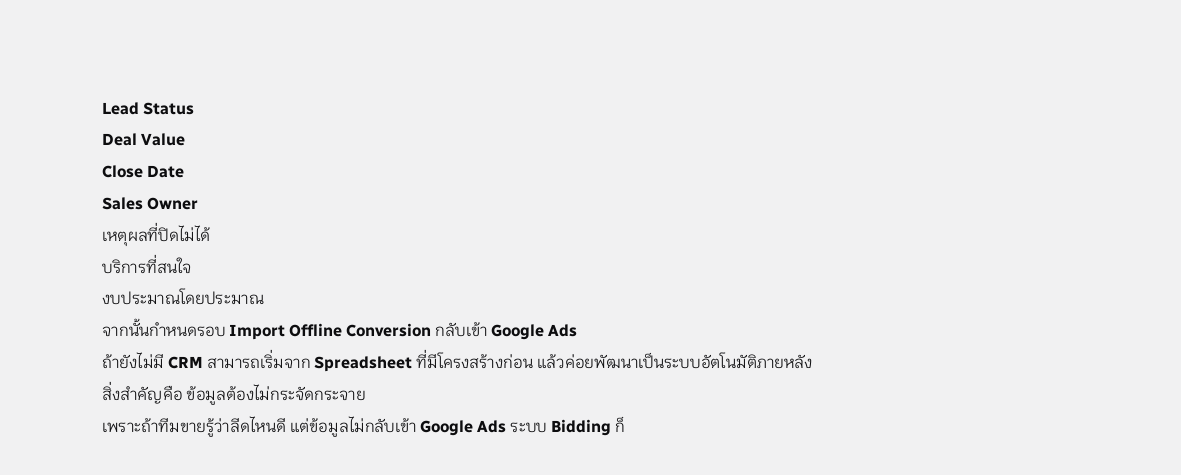Lead Status
Deal Value
Close Date
Sales Owner
เหตุผลที่ปิดไม่ได้
บริการที่สนใจ
งบประมาณโดยประมาณ
จากนั้นกำหนดรอบ Import Offline Conversion กลับเข้า Google Ads
ถ้ายังไม่มี CRM สามารถเริ่มจาก Spreadsheet ที่มีโครงสร้างก่อน แล้วค่อยพัฒนาเป็นระบบอัตโนมัติภายหลัง
สิ่งสำคัญคือ ข้อมูลต้องไม่กระจัดกระจาย
เพราะถ้าทีมขายรู้ว่าลีดไหนดี แต่ข้อมูลไม่กลับเข้า Google Ads ระบบ Bidding ก็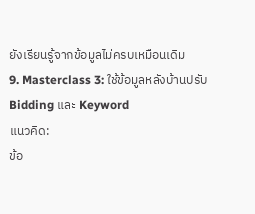ยังเรียนรู้จากข้อมูลไม่ครบเหมือนเดิม
9. Masterclass 3: ใช้ข้อมูลหลังบ้านปรับ Bidding และ Keyword
แนวคิด:
ข้อ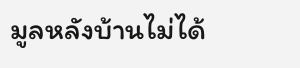มูลหลังบ้านไม่ได้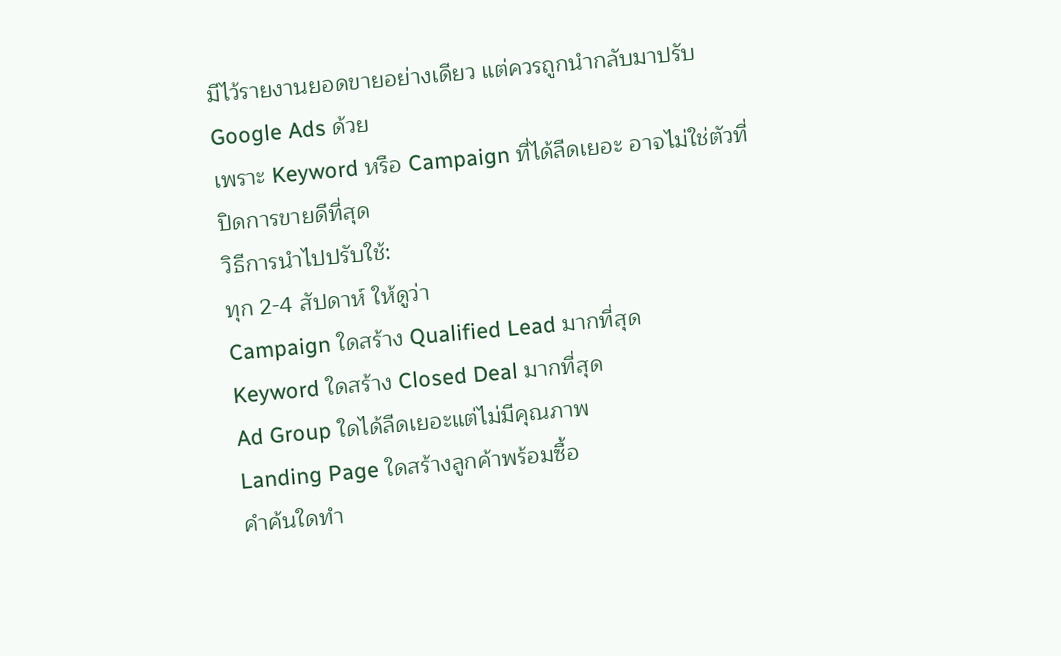มีไว้รายงานยอดขายอย่างเดียว แต่ควรถูกนำกลับมาปรับ Google Ads ด้วย
เพราะ Keyword หรือ Campaign ที่ได้ลีดเยอะ อาจไม่ใช่ตัวที่ปิดการขายดีที่สุด
วิธีการนำไปปรับใช้:
ทุก 2-4 สัปดาห์ ให้ดูว่า
Campaign ใดสร้าง Qualified Lead มากที่สุด
Keyword ใดสร้าง Closed Deal มากที่สุด
Ad Group ใดได้ลีดเยอะแต่ไม่มีคุณภาพ
Landing Page ใดสร้างลูกค้าพร้อมซื้อ
คำค้นใดทำ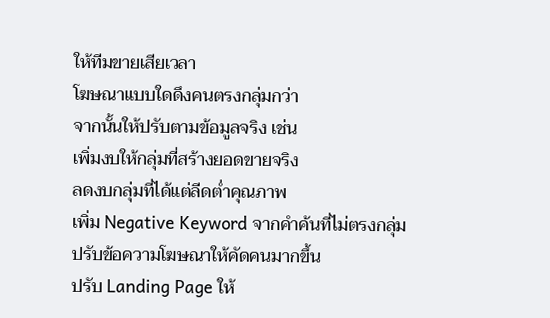ให้ทีมขายเสียเวลา
โฆษณาแบบใดดึงคนตรงกลุ่มกว่า
จากนั้นให้ปรับตามข้อมูลจริง เช่น
เพิ่มงบให้กลุ่มที่สร้างยอดขายจริง
ลดงบกลุ่มที่ได้แต่ลีดต่ำคุณภาพ
เพิ่ม Negative Keyword จากคำค้นที่ไม่ตรงกลุ่ม
ปรับข้อความโฆษณาให้คัดคนมากขึ้น
ปรับ Landing Page ให้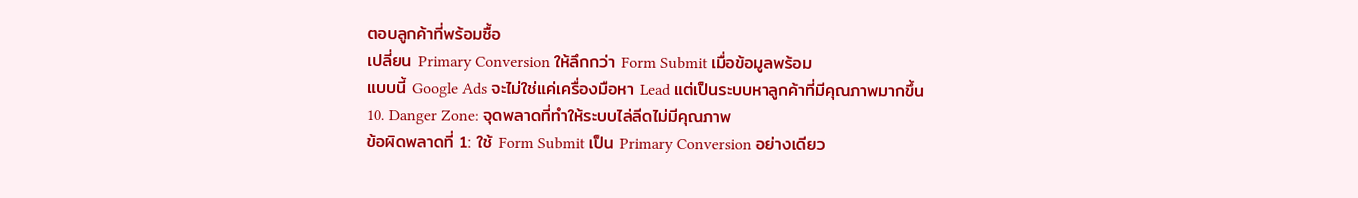ตอบลูกค้าที่พร้อมซื้อ
เปลี่ยน Primary Conversion ให้ลึกกว่า Form Submit เมื่อข้อมูลพร้อม
แบบนี้ Google Ads จะไม่ใช่แค่เครื่องมือหา Lead แต่เป็นระบบหาลูกค้าที่มีคุณภาพมากขึ้น
10. Danger Zone: จุดพลาดที่ทำให้ระบบไล่ลีดไม่มีคุณภาพ
ข้อผิดพลาดที่ 1: ใช้ Form Submit เป็น Primary Conversion อย่างเดียว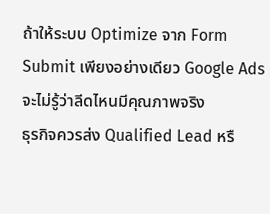ถ้าให้ระบบ Optimize จาก Form Submit เพียงอย่างเดียว Google Ads จะไม่รู้ว่าลีดไหนมีคุณภาพจริง
ธุรกิจควรส่ง Qualified Lead หรื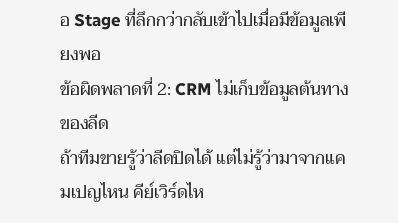อ Stage ที่ลึกกว่ากลับเข้าไปเมื่อมีข้อมูลเพียงพอ
ข้อผิดพลาดที่ 2: CRM ไม่เก็บข้อมูลต้นทางของลีด
ถ้าทีมขายรู้ว่าลีดปิดได้ แต่ไม่รู้ว่ามาจากแคมเปญไหน คีย์เวิร์ดไห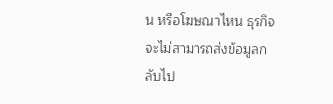น หรือโฆษณาไหน ธุรกิจจะไม่สามารถส่งข้อมูลกลับไป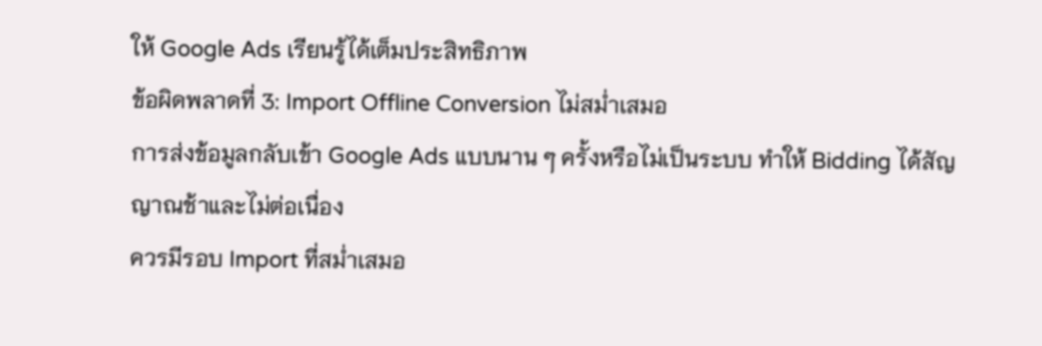ให้ Google Ads เรียนรู้ได้เต็มประสิทธิภาพ
ข้อผิดพลาดที่ 3: Import Offline Conversion ไม่สม่ำเสมอ
การส่งข้อมูลกลับเข้า Google Ads แบบนาน ๆ ครั้งหรือไม่เป็นระบบ ทำให้ Bidding ได้สัญญาณช้าและไม่ต่อเนื่อง
ควรมีรอบ Import ที่สม่ำเสมอ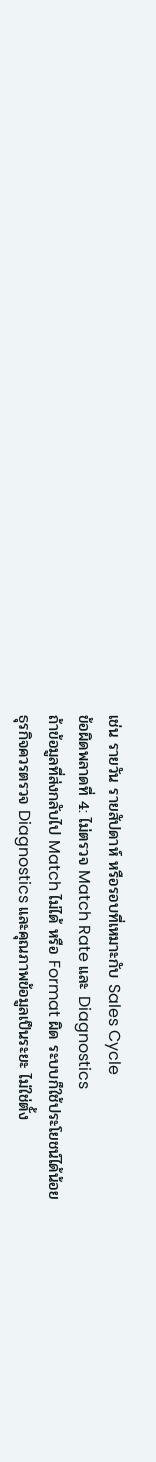เช่น รายวัน รายสัปดาห์ หรือรอบที่เหมาะกับ Sales Cycle
ข้อผิดพลาดที่ 4: ไม่ตรวจ Match Rate และ Diagnostics
ถ้าข้อมูลที่ส่งกลับไป Match ไม่ได้ หรือ Format ผิด ระบบก็ใช้ประโยชน์ได้น้อย
ธุรกิจควรตรวจ Diagnostics และคุณภาพข้อมูลเป็นระยะ ไม่ใช่ตั้ง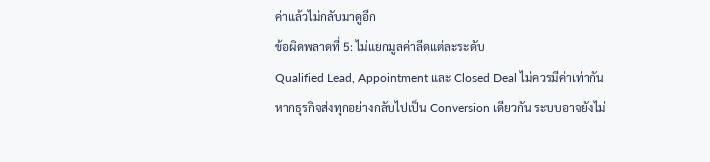ค่าแล้วไม่กลับมาดูอีก
ข้อผิดพลาดที่ 5: ไม่แยกมูลค่าลีดแต่ละระดับ
Qualified Lead, Appointment และ Closed Deal ไม่ควรมีค่าเท่ากัน
หากธุรกิจส่งทุกอย่างกลับไปเป็น Conversion เดียวกัน ระบบอาจยังไม่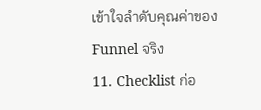เข้าใจลำดับคุณค่าของ Funnel จริง
11. Checklist ก่อ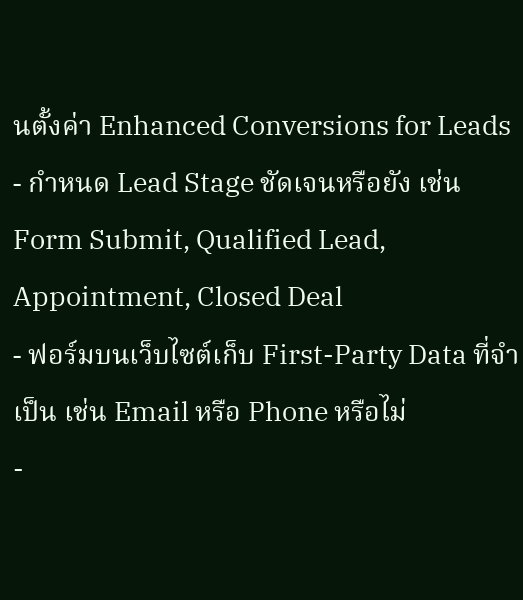นตั้งค่า Enhanced Conversions for Leads
- กำหนด Lead Stage ชัดเจนหรือยัง เช่น Form Submit, Qualified Lead, Appointment, Closed Deal
- ฟอร์มบนเว็บไซต์เก็บ First-Party Data ที่จำเป็น เช่น Email หรือ Phone หรือไม่
-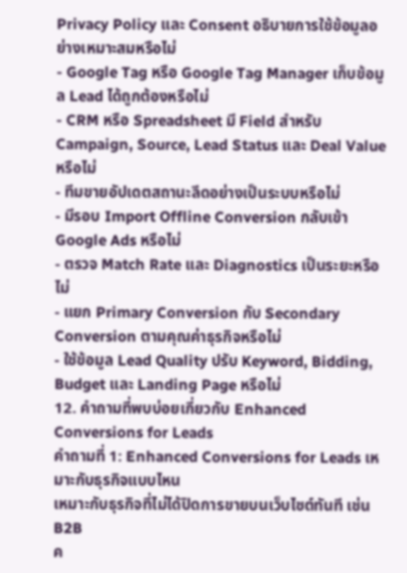Privacy Policy และ Consent อธิบายการใช้ข้อมูลอย่างเหมาะสมหรือไม่
- Google Tag หรือ Google Tag Manager เก็บข้อมูล Lead ได้ถูกต้องหรือไม่
- CRM หรือ Spreadsheet มี Field สำหรับ Campaign, Source, Lead Status และ Deal Value หรือไม่
- ทีมขายอัปเดตสถานะลีดอย่างเป็นระบบหรือไม่
- มีรอบ Import Offline Conversion กลับเข้า Google Ads หรือไม่
- ตรวจ Match Rate และ Diagnostics เป็นระยะหรือไม่
- แยก Primary Conversion กับ Secondary Conversion ตามคุณค่าธุรกิจหรือไม่
- ใช้ข้อมูล Lead Quality ปรับ Keyword, Bidding, Budget และ Landing Page หรือไม่
12. คำถามที่พบบ่อยเกี่ยวกับ Enhanced Conversions for Leads
คำถามที่ 1: Enhanced Conversions for Leads เหมาะกับธุรกิจแบบไหน
เหมาะกับธุรกิจที่ไม่ได้ปิดการขายบนเว็บไซต์ทันที เช่น
B2B
ค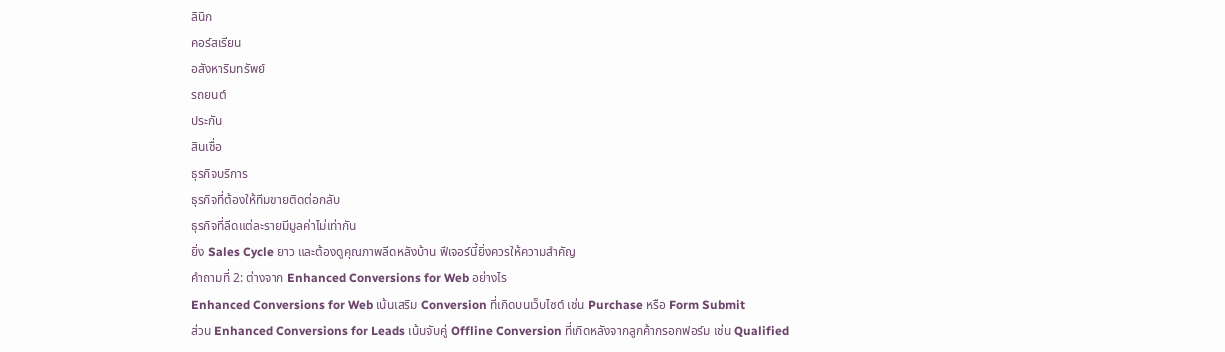ลินิก
คอร์สเรียน
อสังหาริมทรัพย์
รถยนต์
ประกัน
สินเชื่อ
ธุรกิจบริการ
ธุรกิจที่ต้องให้ทีมขายติดต่อกลับ
ธุรกิจที่ลีดแต่ละรายมีมูลค่าไม่เท่ากัน
ยิ่ง Sales Cycle ยาว และต้องดูคุณภาพลีดหลังบ้าน ฟีเจอร์นี้ยิ่งควรให้ความสำคัญ
คำถามที่ 2: ต่างจาก Enhanced Conversions for Web อย่างไร
Enhanced Conversions for Web เน้นเสริม Conversion ที่เกิดบนเว็บไซต์ เช่น Purchase หรือ Form Submit
ส่วน Enhanced Conversions for Leads เน้นจับคู่ Offline Conversion ที่เกิดหลังจากลูกค้ากรอกฟอร์ม เช่น Qualified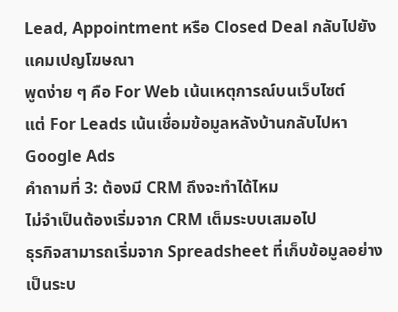Lead, Appointment หรือ Closed Deal กลับไปยังแคมเปญโฆษณา
พูดง่าย ๆ คือ For Web เน้นเหตุการณ์บนเว็บไซต์
แต่ For Leads เน้นเชื่อมข้อมูลหลังบ้านกลับไปหา Google Ads
คำถามที่ 3: ต้องมี CRM ถึงจะทำได้ไหม
ไม่จำเป็นต้องเริ่มจาก CRM เต็มระบบเสมอไป
ธุรกิจสามารถเริ่มจาก Spreadsheet ที่เก็บข้อมูลอย่างเป็นระบ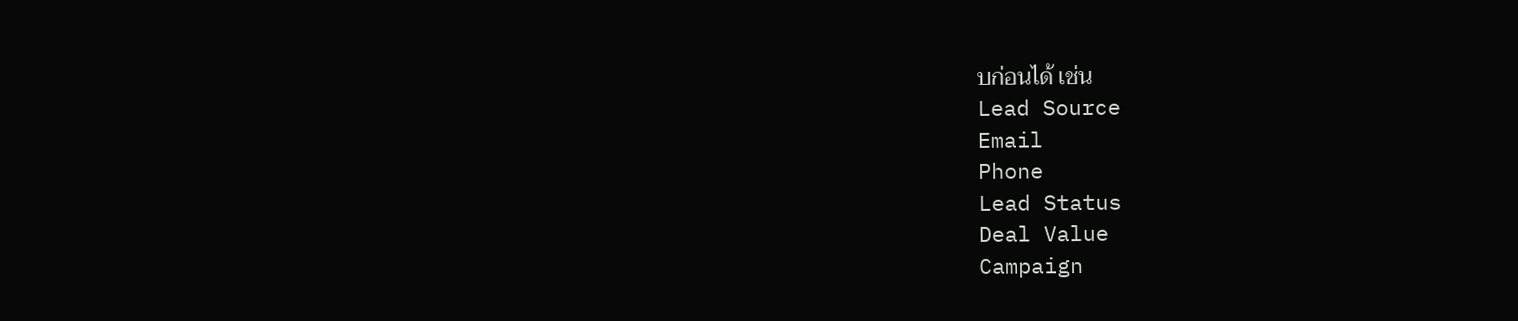บก่อนได้ เช่น
Lead Source
Email
Phone
Lead Status
Deal Value
Campaign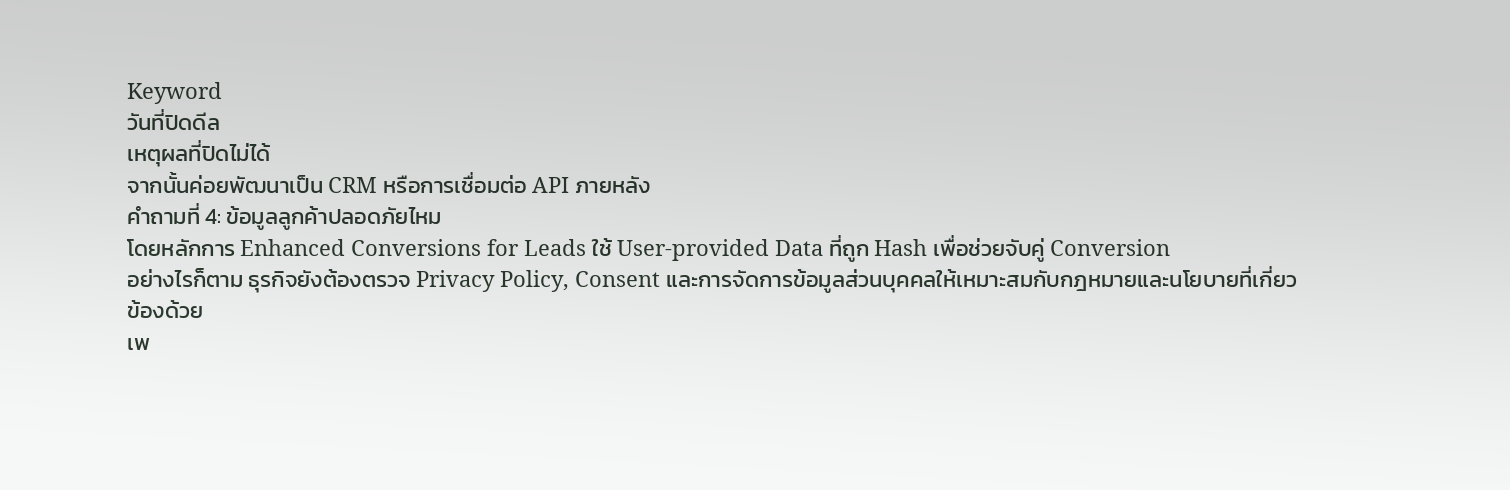Keyword
วันที่ปิดดีล
เหตุผลที่ปิดไม่ได้
จากนั้นค่อยพัฒนาเป็น CRM หรือการเชื่อมต่อ API ภายหลัง
คำถามที่ 4: ข้อมูลลูกค้าปลอดภัยไหม
โดยหลักการ Enhanced Conversions for Leads ใช้ User-provided Data ที่ถูก Hash เพื่อช่วยจับคู่ Conversion
อย่างไรก็ตาม ธุรกิจยังต้องตรวจ Privacy Policy, Consent และการจัดการข้อมูลส่วนบุคคลให้เหมาะสมกับกฎหมายและนโยบายที่เกี่ยวข้องด้วย
เพ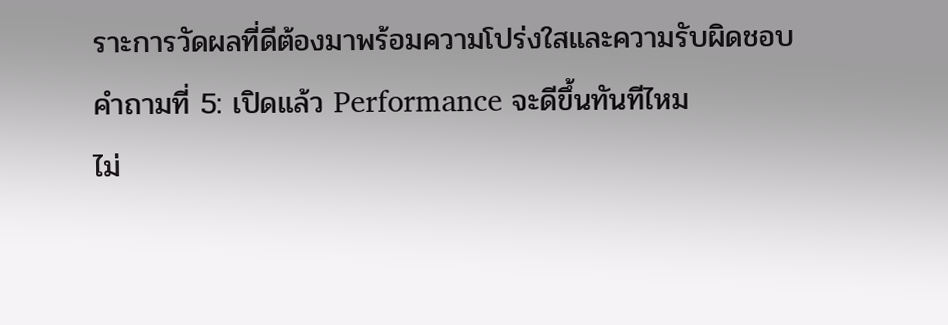ราะการวัดผลที่ดีต้องมาพร้อมความโปร่งใสและความรับผิดชอบ
คำถามที่ 5: เปิดแล้ว Performance จะดีขึ้นทันทีไหม
ไม่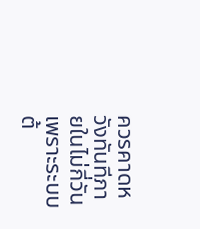ควรคาดหวังทันทีภายในไม่กี่วัน
เพราะระบบต้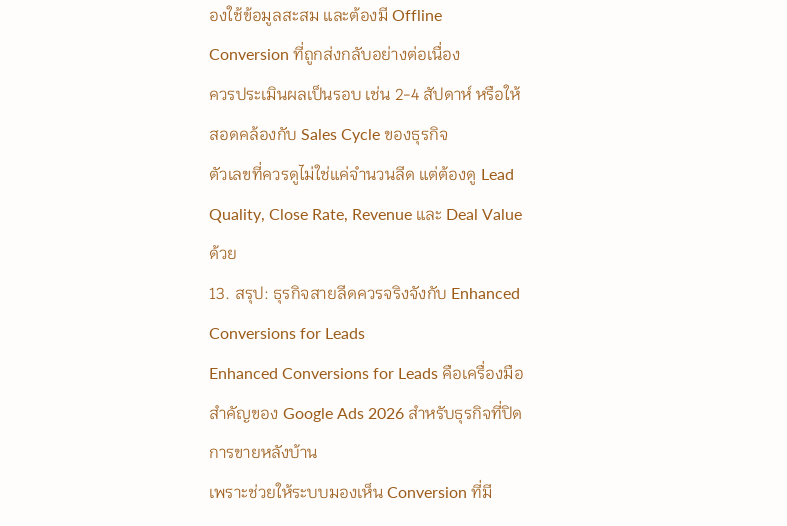องใช้ข้อมูลสะสม และต้องมี Offline Conversion ที่ถูกส่งกลับอย่างต่อเนื่อง
ควรประเมินผลเป็นรอบ เช่น 2-4 สัปดาห์ หรือให้สอดคล้องกับ Sales Cycle ของธุรกิจ
ตัวเลขที่ควรดูไม่ใช่แค่จำนวนลีด แต่ต้องดู Lead Quality, Close Rate, Revenue และ Deal Value ด้วย
13. สรุป: ธุรกิจสายลีดควรจริงจังกับ Enhanced Conversions for Leads
Enhanced Conversions for Leads คือเครื่องมือสำคัญของ Google Ads 2026 สำหรับธุรกิจที่ปิดการขายหลังบ้าน
เพราะช่วยให้ระบบมองเห็น Conversion ที่มี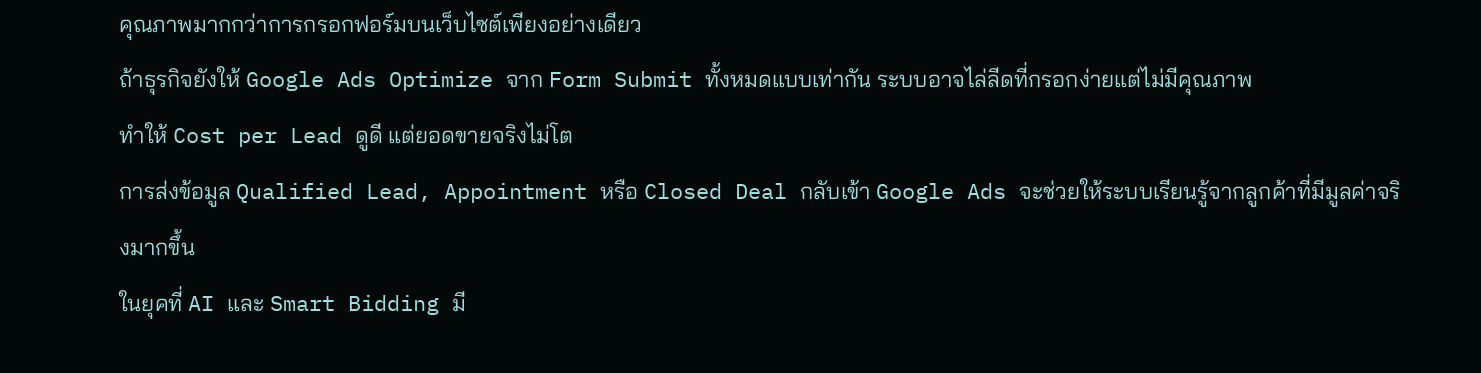คุณภาพมากกว่าการกรอกฟอร์มบนเว็บไซต์เพียงอย่างเดียว
ถ้าธุรกิจยังให้ Google Ads Optimize จาก Form Submit ทั้งหมดแบบเท่ากัน ระบบอาจไล่ลีดที่กรอกง่ายแต่ไม่มีคุณภาพ
ทำให้ Cost per Lead ดูดี แต่ยอดขายจริงไม่โต
การส่งข้อมูล Qualified Lead, Appointment หรือ Closed Deal กลับเข้า Google Ads จะช่วยให้ระบบเรียนรู้จากลูกค้าที่มีมูลค่าจริงมากขึ้น
ในยุคที่ AI และ Smart Bidding มี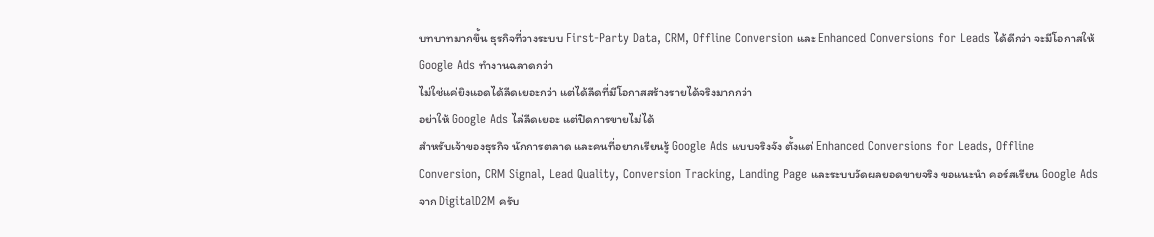บทบาทมากขึ้น ธุรกิจที่วางระบบ First-Party Data, CRM, Offline Conversion และ Enhanced Conversions for Leads ได้ดีกว่า จะมีโอกาสให้ Google Ads ทำงานฉลาดกว่า
ไม่ใช่แค่ยิงแอดได้ลีดเยอะกว่า แต่ได้ลีดที่มีโอกาสสร้างรายได้จริงมากกว่า
อย่าให้ Google Ads ไล่ลีดเยอะ แต่ปิดการขายไม่ได้
สำหรับเจ้าของธุรกิจ นักการตลาด และคนที่อยากเรียนรู้ Google Ads แบบจริงจัง ตั้งแต่ Enhanced Conversions for Leads, Offline Conversion, CRM Signal, Lead Quality, Conversion Tracking, Landing Page และระบบวัดผลยอดขายจริง ขอแนะนำ คอร์สเรียน Google Ads จาก DigitalD2M ครับ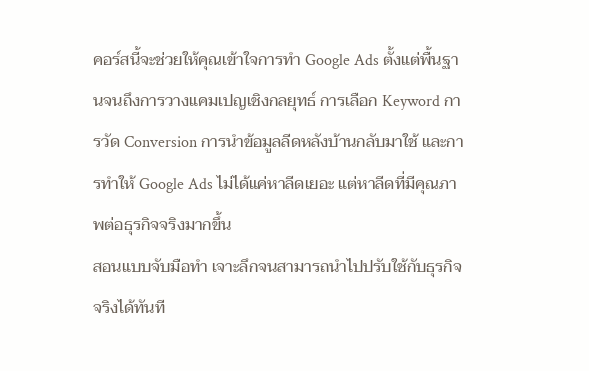คอร์สนี้จะช่วยให้คุณเข้าใจการทำ Google Ads ตั้งแต่พื้นฐานจนถึงการวางแคมเปญเชิงกลยุทธ์ การเลือก Keyword การวัด Conversion การนำข้อมูลลีดหลังบ้านกลับมาใช้ และการทำให้ Google Ads ไม่ได้แค่หาลีดเยอะ แต่หาลีดที่มีคุณภาพต่อธุรกิจจริงมากขึ้น
สอนแบบจับมือทำ เจาะลึกจนสามารถนำไปปรับใช้กับธุรกิจจริงได้ทันที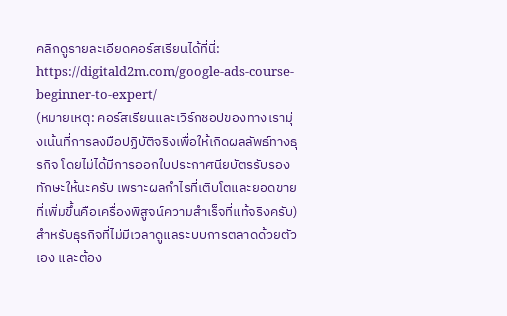คลิกดูรายละเอียดคอร์สเรียนได้ที่นี่:
https://digitald2m.com/google-ads-course-beginner-to-expert/
(หมายเหตุ: คอร์สเรียนและเวิร์กชอปของทางเรามุ่งเน้นที่การลงมือปฏิบัติจริงเพื่อให้เกิดผลลัพธ์ทางธุรกิจ โดยไม่ได้มีการออกใบประกาศนียบัตรรับรองทักษะให้นะครับ เพราะผลกำไรที่เติบโตและยอดขายที่เพิ่มขึ้นคือเครื่องพิสูจน์ความสำเร็จที่แท้จริงครับ)
สำหรับธุรกิจที่ไม่มีเวลาดูแลระบบการตลาดด้วยตัวเอง และต้อง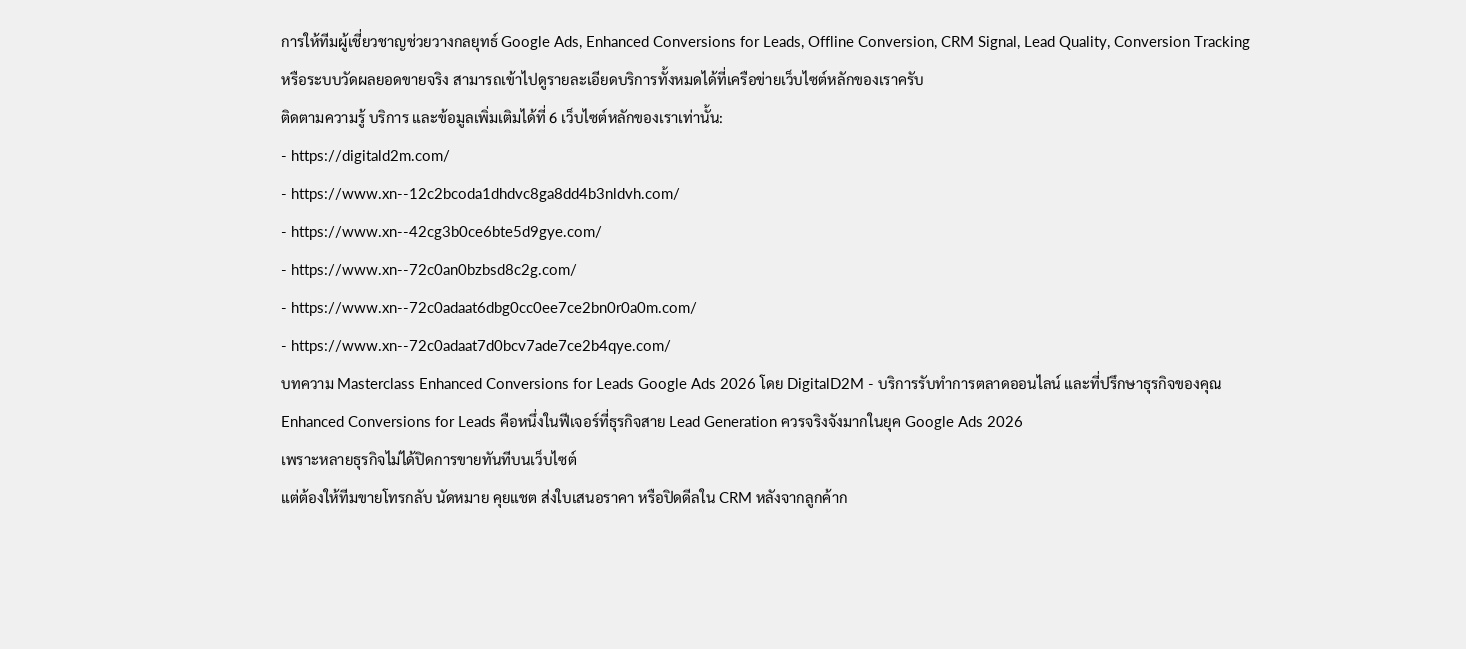การให้ทีมผู้เชี่ยวชาญช่วยวางกลยุทธ์ Google Ads, Enhanced Conversions for Leads, Offline Conversion, CRM Signal, Lead Quality, Conversion Tracking หรือระบบวัดผลยอดขายจริง สามารถเข้าไปดูรายละเอียดบริการทั้งหมดได้ที่เครือข่ายเว็บไซต์หลักของเราครับ
ติดตามความรู้ บริการ และข้อมูลเพิ่มเติมได้ที่ 6 เว็บไซต์หลักของเราเท่านั้น:
- https://digitald2m.com/
- https://www.xn--12c2bcoda1dhdvc8ga8dd4b3nldvh.com/
- https://www.xn--42cg3b0ce6bte5d9gye.com/
- https://www.xn--72c0an0bzbsd8c2g.com/
- https://www.xn--72c0adaat6dbg0cc0ee7ce2bn0r0a0m.com/
- https://www.xn--72c0adaat7d0bcv7ade7ce2b4qye.com/
บทความ Masterclass Enhanced Conversions for Leads Google Ads 2026 โดย DigitalD2M - บริการรับทำการตลาดออนไลน์ และที่ปรึกษาธุรกิจของคุณ
Enhanced Conversions for Leads คือหนึ่งในฟีเจอร์ที่ธุรกิจสาย Lead Generation ควรจริงจังมากในยุค Google Ads 2026
เพราะหลายธุรกิจไม่ได้ปิดการขายทันทีบนเว็บไซต์
แต่ต้องให้ทีมขายโทรกลับ นัดหมาย คุยแชต ส่งใบเสนอราคา หรือปิดดีลใน CRM หลังจากลูกค้าก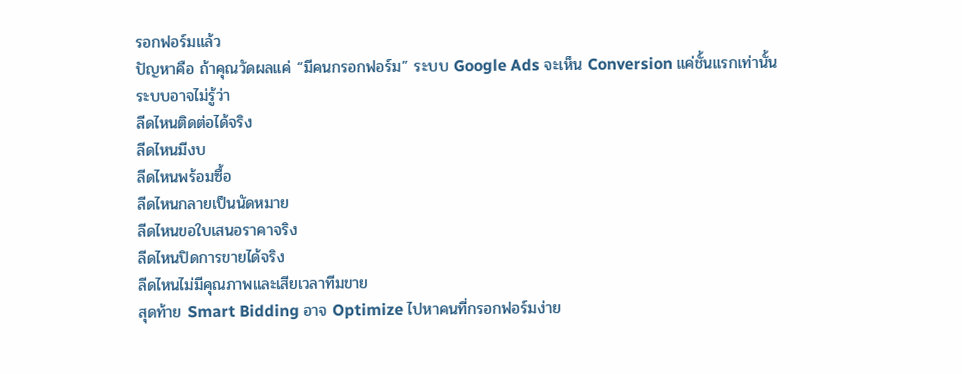รอกฟอร์มแล้ว
ปัญหาคือ ถ้าคุณวัดผลแค่ “มีคนกรอกฟอร์ม” ระบบ Google Ads จะเห็น Conversion แค่ชั้นแรกเท่านั้น
ระบบอาจไม่รู้ว่า
ลีดไหนติดต่อได้จริง
ลีดไหนมีงบ
ลีดไหนพร้อมซื้อ
ลีดไหนกลายเป็นนัดหมาย
ลีดไหนขอใบเสนอราคาจริง
ลีดไหนปิดการขายได้จริง
ลีดไหนไม่มีคุณภาพและเสียเวลาทีมขาย
สุดท้าย Smart Bidding อาจ Optimize ไปหาคนที่กรอกฟอร์มง่าย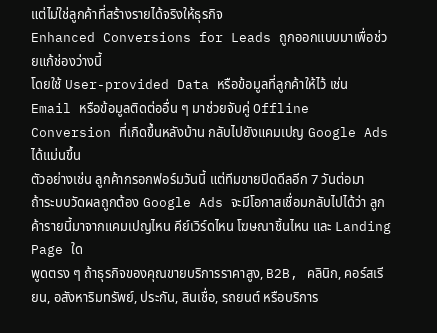แต่ไม่ใช่ลูกค้าที่สร้างรายได้จริงให้ธุรกิจ
Enhanced Conversions for Leads ถูกออกแบบมาเพื่อช่วยแก้ช่องว่างนี้
โดยใช้ User-provided Data หรือข้อมูลที่ลูกค้าให้ไว้ เช่น Email หรือข้อมูลติดต่ออื่น ๆ มาช่วยจับคู่ Offline Conversion ที่เกิดขึ้นหลังบ้าน กลับไปยังแคมเปญ Google Ads ได้แม่นขึ้น
ตัวอย่างเช่น ลูกค้ากรอกฟอร์มวันนี้ แต่ทีมขายปิดดีลอีก 7 วันต่อมา
ถ้าระบบวัดผลถูกต้อง Google Ads จะมีโอกาสเชื่อมกลับไปได้ว่า ลูกค้ารายนี้มาจากแคมเปญไหน คีย์เวิร์ดไหน โฆษณาชิ้นไหน และ Landing Page ใด
พูดตรง ๆ ถ้าธุรกิจของคุณขายบริการราคาสูง, B2B, คลินิก, คอร์สเรียน, อสังหาริมทรัพย์, ประกัน, สินเชื่อ, รถยนต์ หรือบริการ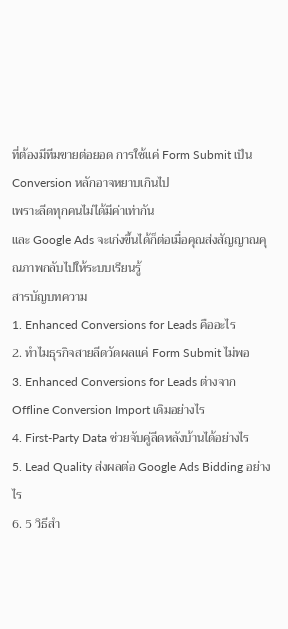ที่ต้องมีทีมขายต่อยอด การใช้แค่ Form Submit เป็น Conversion หลักอาจหยาบเกินไป
เพราะลีดทุกคนไม่ได้มีค่าเท่ากัน
และ Google Ads จะเก่งขึ้นได้ก็ต่อเมื่อคุณส่งสัญญาณคุณภาพกลับไปให้ระบบเรียนรู้
สารบัญบทความ
1. Enhanced Conversions for Leads คืออะไร
2. ทำไมธุรกิจสายลีดวัดผลแค่ Form Submit ไม่พอ
3. Enhanced Conversions for Leads ต่างจาก Offline Conversion Import เดิมอย่างไร
4. First-Party Data ช่วยจับคู่ลีดหลังบ้านได้อย่างไร
5. Lead Quality ส่งผลต่อ Google Ads Bidding อย่างไร
6. 5 วิธีสำ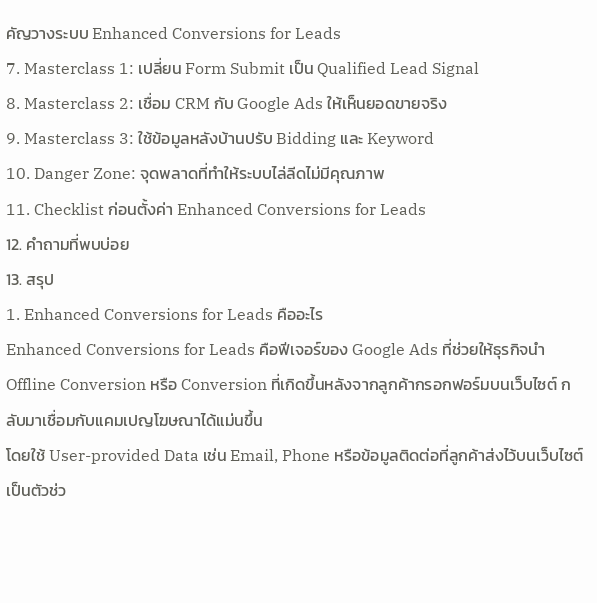คัญวางระบบ Enhanced Conversions for Leads
7. Masterclass 1: เปลี่ยน Form Submit เป็น Qualified Lead Signal
8. Masterclass 2: เชื่อม CRM กับ Google Ads ให้เห็นยอดขายจริง
9. Masterclass 3: ใช้ข้อมูลหลังบ้านปรับ Bidding และ Keyword
10. Danger Zone: จุดพลาดที่ทำให้ระบบไล่ลีดไม่มีคุณภาพ
11. Checklist ก่อนตั้งค่า Enhanced Conversions for Leads
12. คำถามที่พบบ่อย
13. สรุป
1. Enhanced Conversions for Leads คืออะไร
Enhanced Conversions for Leads คือฟีเจอร์ของ Google Ads ที่ช่วยให้ธุรกิจนำ Offline Conversion หรือ Conversion ที่เกิดขึ้นหลังจากลูกค้ากรอกฟอร์มบนเว็บไซต์ กลับมาเชื่อมกับแคมเปญโฆษณาได้แม่นขึ้น
โดยใช้ User-provided Data เช่น Email, Phone หรือข้อมูลติดต่อที่ลูกค้าส่งไว้บนเว็บไซต์ เป็นตัวช่ว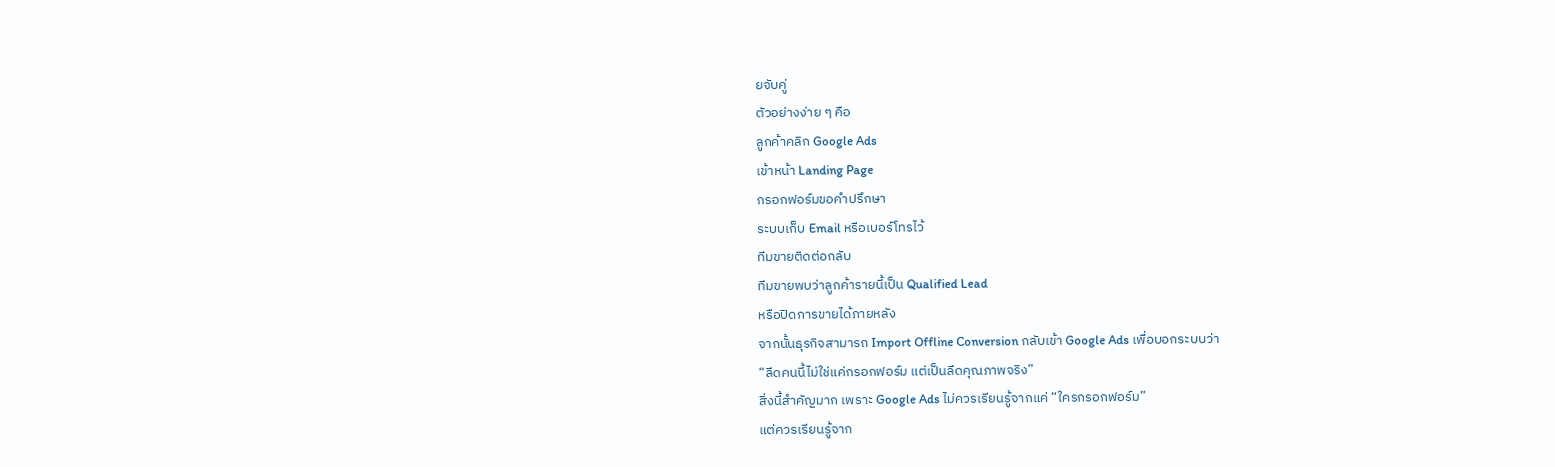ยจับคู่
ตัวอย่างง่าย ๆ คือ
ลูกค้าคลิก Google Ads
เข้าหน้า Landing Page
กรอกฟอร์มขอคำปรึกษา
ระบบเก็บ Email หรือเบอร์โทรไว้
ทีมขายติดต่อกลับ
ทีมขายพบว่าลูกค้ารายนี้เป็น Qualified Lead
หรือปิดการขายได้ภายหลัง
จากนั้นธุรกิจสามารถ Import Offline Conversion กลับเข้า Google Ads เพื่อบอกระบบว่า
“ลีดคนนี้ไม่ใช่แค่กรอกฟอร์ม แต่เป็นลีดคุณภาพจริง”
สิ่งนี้สำคัญมาก เพราะ Google Ads ไม่ควรเรียนรู้จากแค่ “ใครกรอกฟอร์ม”
แต่ควรเรียนรู้จาก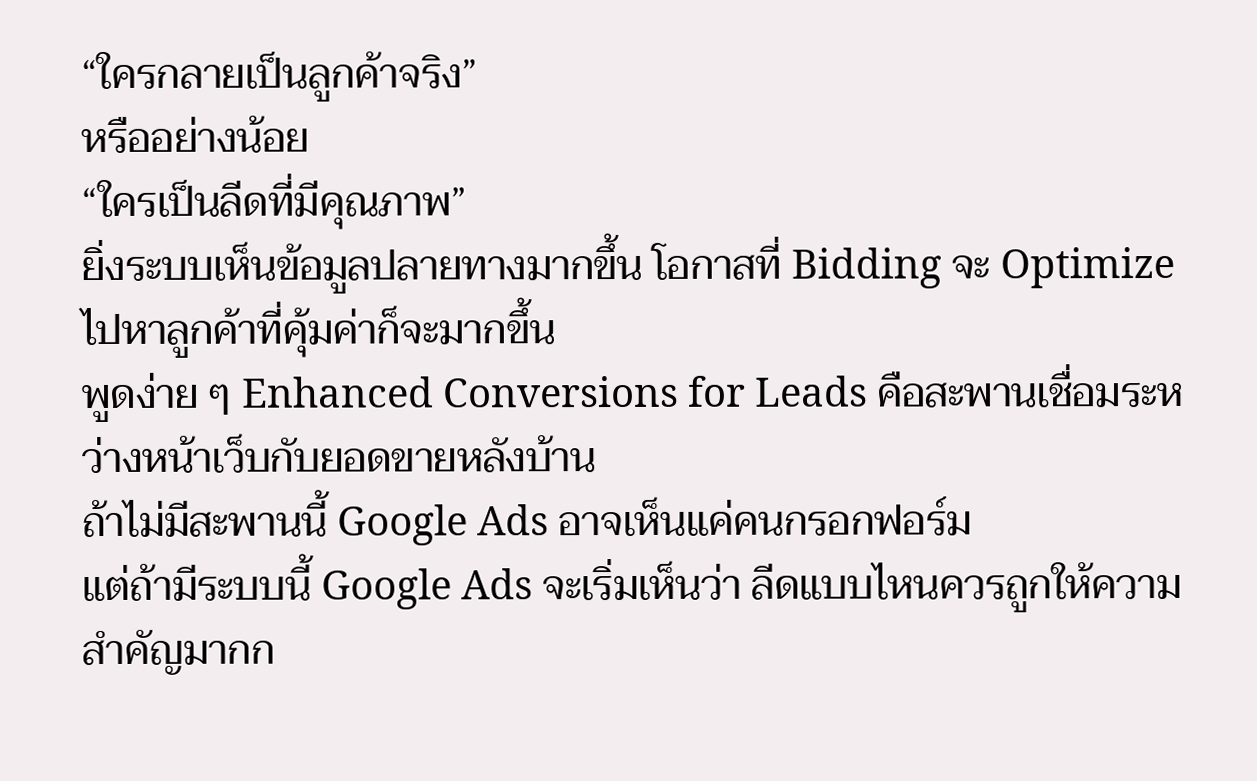“ใครกลายเป็นลูกค้าจริง”
หรืออย่างน้อย
“ใครเป็นลีดที่มีคุณภาพ”
ยิ่งระบบเห็นข้อมูลปลายทางมากขึ้น โอกาสที่ Bidding จะ Optimize ไปหาลูกค้าที่คุ้มค่าก็จะมากขึ้น
พูดง่าย ๆ Enhanced Conversions for Leads คือสะพานเชื่อมระหว่างหน้าเว็บกับยอดขายหลังบ้าน
ถ้าไม่มีสะพานนี้ Google Ads อาจเห็นแค่คนกรอกฟอร์ม
แต่ถ้ามีระบบนี้ Google Ads จะเริ่มเห็นว่า ลีดแบบไหนควรถูกให้ความสำคัญมากก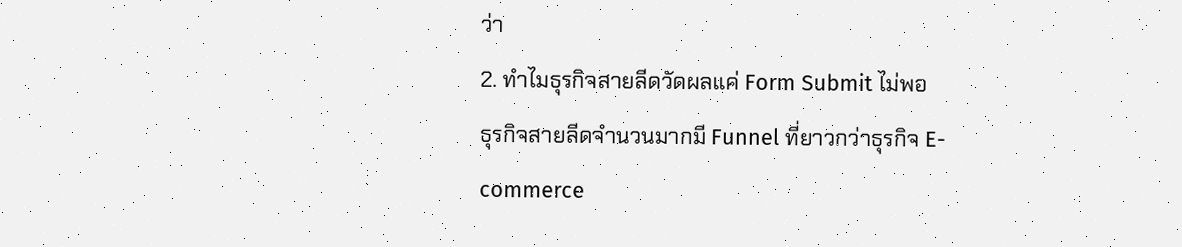ว่า
2. ทำไมธุรกิจสายลีดวัดผลแค่ Form Submit ไม่พอ
ธุรกิจสายลีดจำนวนมากมี Funnel ที่ยาวกว่าธุรกิจ E-commerce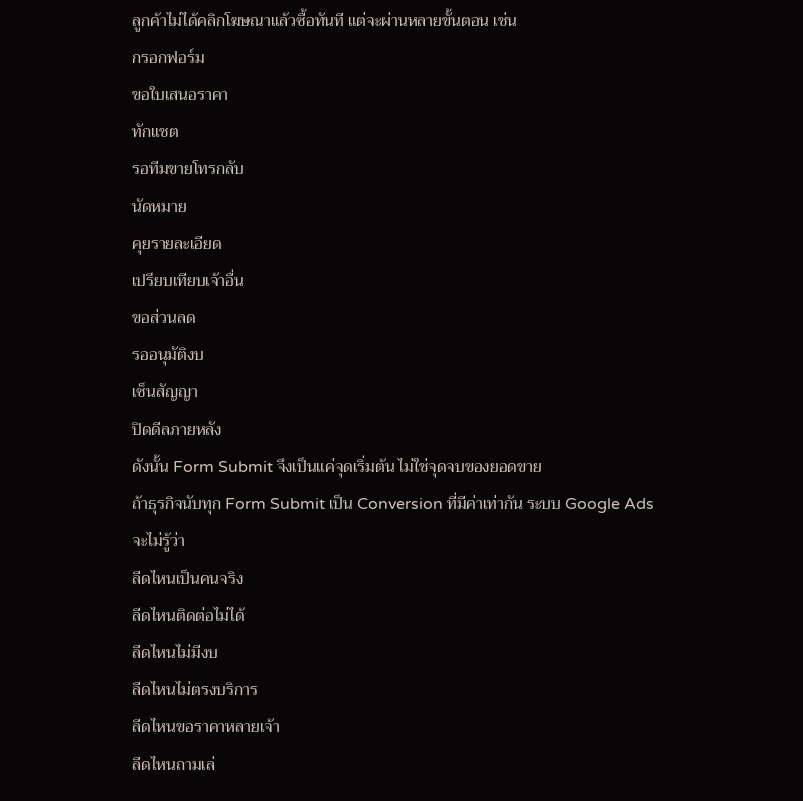ลูกค้าไม่ได้คลิกโฆษณาแล้วซื้อทันที แต่จะผ่านหลายขั้นตอน เช่น
กรอกฟอร์ม
ขอใบเสนอราคา
ทักแชต
รอทีมขายโทรกลับ
นัดหมาย
คุยรายละเอียด
เปรียบเทียบเจ้าอื่น
ขอส่วนลด
รออนุมัติงบ
เซ็นสัญญา
ปิดดีลภายหลัง
ดังนั้น Form Submit จึงเป็นแค่จุดเริ่มต้น ไม่ใช่จุดจบของยอดขาย
ถ้าธุรกิจนับทุก Form Submit เป็น Conversion ที่มีค่าเท่ากัน ระบบ Google Ads จะไม่รู้ว่า
ลีดไหนเป็นคนจริง
ลีดไหนติดต่อไม่ได้
ลีดไหนไม่มีงบ
ลีดไหนไม่ตรงบริการ
ลีดไหนขอราคาหลายเจ้า
ลีดไหนถามเล่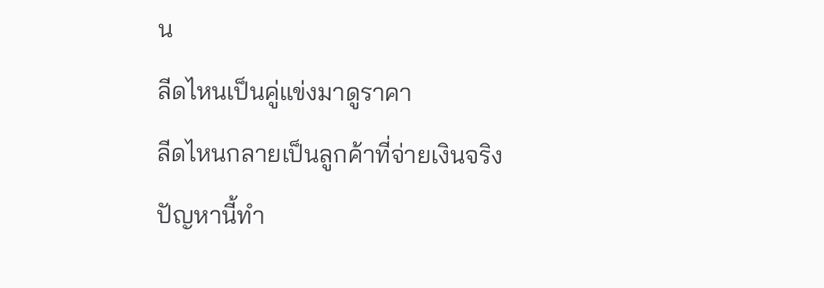น
ลีดไหนเป็นคู่แข่งมาดูราคา
ลีดไหนกลายเป็นลูกค้าที่จ่ายเงินจริง
ปัญหานี้ทำ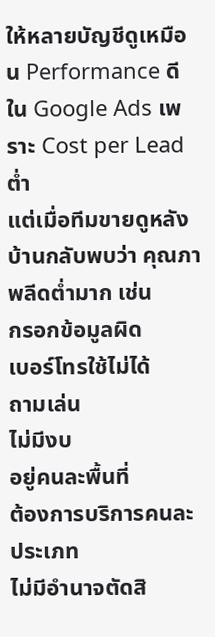ให้หลายบัญชีดูเหมือน Performance ดีใน Google Ads เพราะ Cost per Lead ต่ำ
แต่เมื่อทีมขายดูหลังบ้านกลับพบว่า คุณภาพลีดต่ำมาก เช่น
กรอกข้อมูลผิด
เบอร์โทรใช้ไม่ได้
ถามเล่น
ไม่มีงบ
อยู่คนละพื้นที่
ต้องการบริการคนละประเภท
ไม่มีอำนาจตัดสิ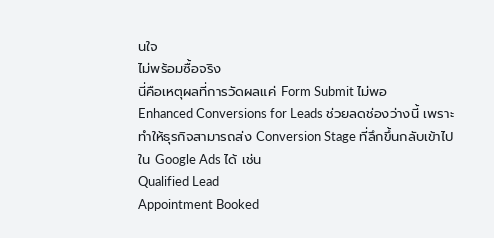นใจ
ไม่พร้อมซื้อจริง
นี่คือเหตุผลที่การวัดผลแค่ Form Submit ไม่พอ
Enhanced Conversions for Leads ช่วยลดช่องว่างนี้ เพราะทำให้ธุรกิจสามารถส่ง Conversion Stage ที่ลึกขึ้นกลับเข้าไปใน Google Ads ได้ เช่น
Qualified Lead
Appointment Booked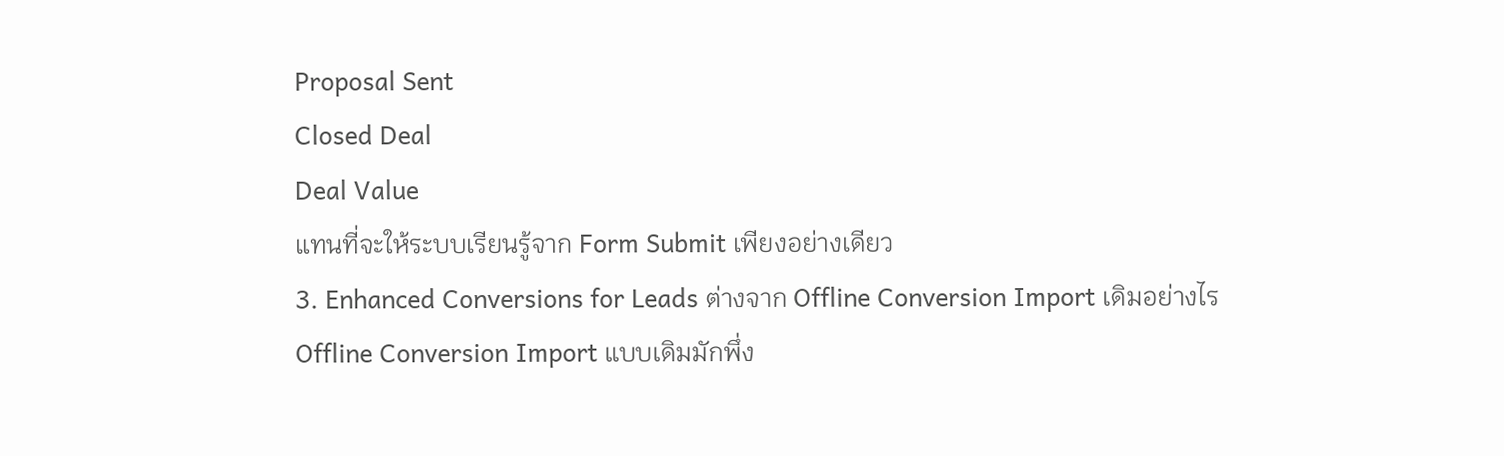Proposal Sent
Closed Deal
Deal Value
แทนที่จะให้ระบบเรียนรู้จาก Form Submit เพียงอย่างเดียว
3. Enhanced Conversions for Leads ต่างจาก Offline Conversion Import เดิมอย่างไร
Offline Conversion Import แบบเดิมมักพึ่ง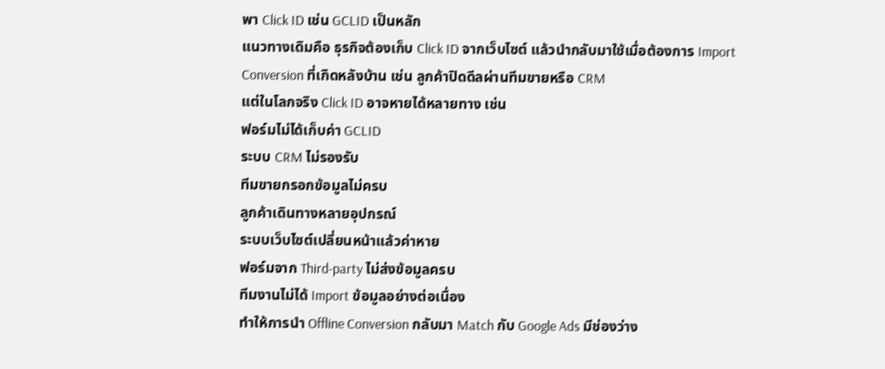พา Click ID เช่น GCLID เป็นหลัก
แนวทางเดิมคือ ธุรกิจต้องเก็บ Click ID จากเว็บไซต์ แล้วนำกลับมาใช้เมื่อต้องการ Import Conversion ที่เกิดหลังบ้าน เช่น ลูกค้าปิดดีลผ่านทีมขายหรือ CRM
แต่ในโลกจริง Click ID อาจหายได้หลายทาง เช่น
ฟอร์มไม่ได้เก็บค่า GCLID
ระบบ CRM ไม่รองรับ
ทีมขายกรอกข้อมูลไม่ครบ
ลูกค้าเดินทางหลายอุปกรณ์
ระบบเว็บไซต์เปลี่ยนหน้าแล้วค่าหาย
ฟอร์มจาก Third-party ไม่ส่งข้อมูลครบ
ทีมงานไม่ได้ Import ข้อมูลอย่างต่อเนื่อง
ทำให้การนำ Offline Conversion กลับมา Match กับ Google Ads มีช่องว่าง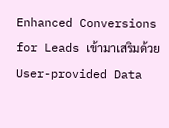Enhanced Conversions for Leads เข้ามาเสริมด้วย User-provided Data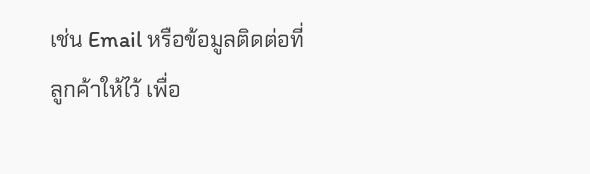เช่น Email หรือข้อมูลติดต่อที่ลูกค้าให้ไว้ เพื่อ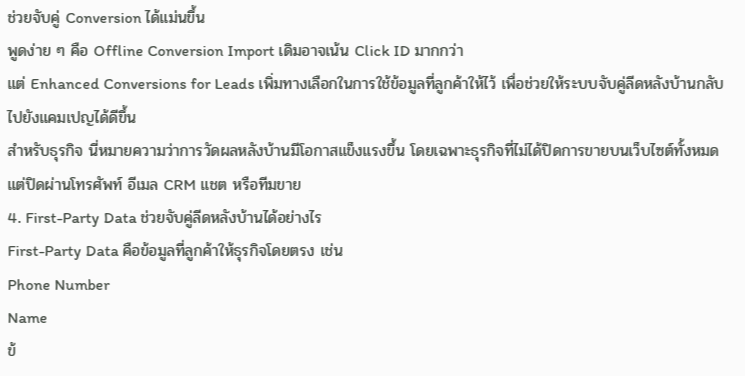ช่วยจับคู่ Conversion ได้แม่นขึ้น
พูดง่าย ๆ คือ Offline Conversion Import เดิมอาจเน้น Click ID มากกว่า
แต่ Enhanced Conversions for Leads เพิ่มทางเลือกในการใช้ข้อมูลที่ลูกค้าให้ไว้ เพื่อช่วยให้ระบบจับคู่ลีดหลังบ้านกลับไปยังแคมเปญได้ดีขึ้น
สำหรับธุรกิจ นี่หมายความว่าการวัดผลหลังบ้านมีโอกาสแข็งแรงขึ้น โดยเฉพาะธุรกิจที่ไม่ได้ปิดการขายบนเว็บไซต์ทั้งหมด แต่ปิดผ่านโทรศัพท์ อีเมล CRM แชต หรือทีมขาย
4. First-Party Data ช่วยจับคู่ลีดหลังบ้านได้อย่างไร
First-Party Data คือข้อมูลที่ลูกค้าให้ธุรกิจโดยตรง เช่น
Phone Number
Name
ข้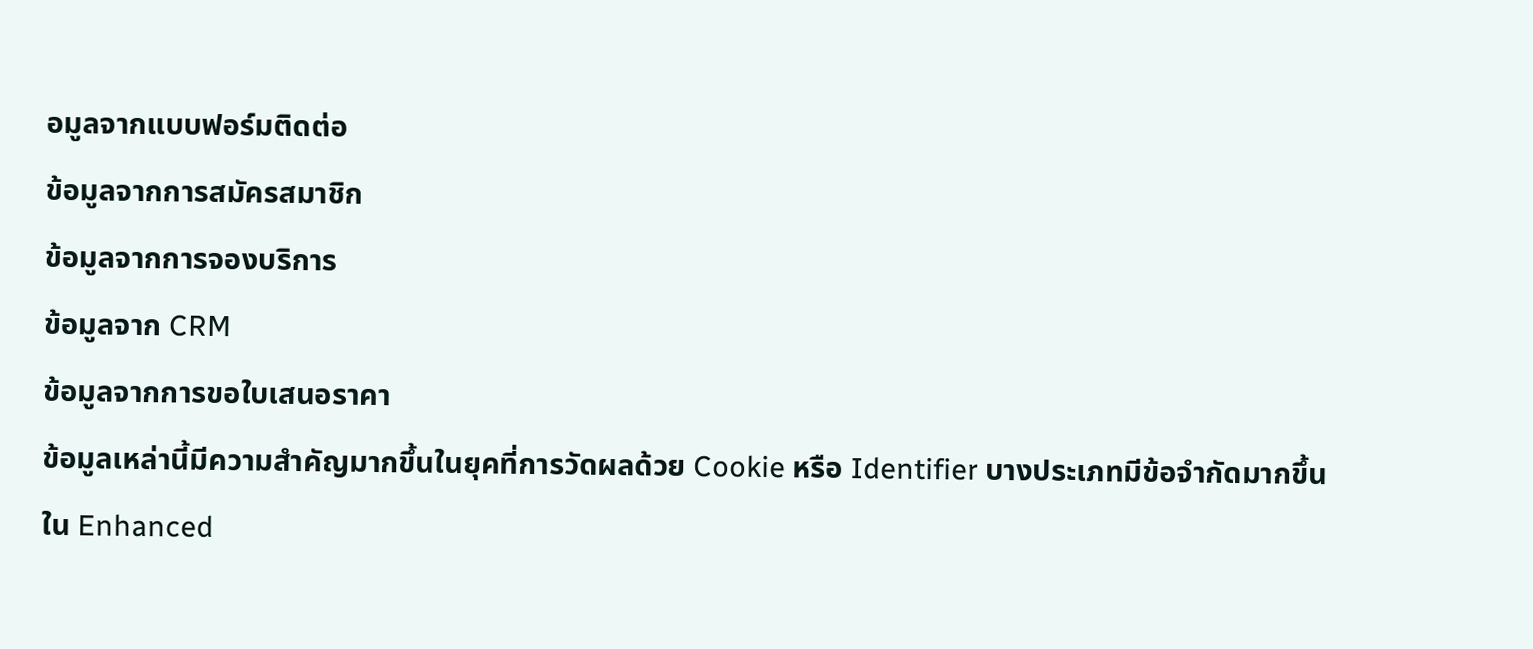อมูลจากแบบฟอร์มติดต่อ
ข้อมูลจากการสมัครสมาชิก
ข้อมูลจากการจองบริการ
ข้อมูลจาก CRM
ข้อมูลจากการขอใบเสนอราคา
ข้อมูลเหล่านี้มีความสำคัญมากขึ้นในยุคที่การวัดผลด้วย Cookie หรือ Identifier บางประเภทมีข้อจำกัดมากขึ้น
ใน Enhanced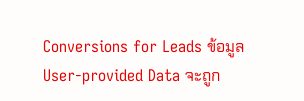Conversions for Leads ข้อมูล User-provided Data จะถูก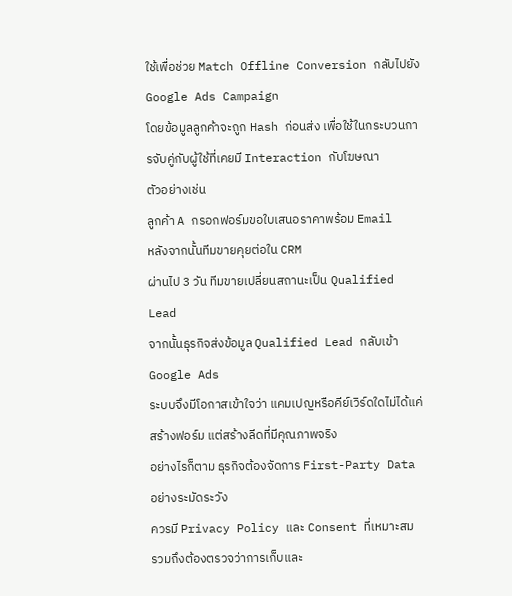ใช้เพื่อช่วย Match Offline Conversion กลับไปยัง Google Ads Campaign
โดยข้อมูลลูกค้าจะถูก Hash ก่อนส่ง เพื่อใช้ในกระบวนการจับคู่กับผู้ใช้ที่เคยมี Interaction กับโฆษณา
ตัวอย่างเช่น
ลูกค้า A กรอกฟอร์มขอใบเสนอราคาพร้อม Email
หลังจากนั้นทีมขายคุยต่อใน CRM
ผ่านไป 3 วัน ทีมขายเปลี่ยนสถานะเป็น Qualified Lead
จากนั้นธุรกิจส่งข้อมูล Qualified Lead กลับเข้า Google Ads
ระบบจึงมีโอกาสเข้าใจว่า แคมเปญหรือคีย์เวิร์ดใดไม่ได้แค่สร้างฟอร์ม แต่สร้างลีดที่มีคุณภาพจริง
อย่างไรก็ตาม ธุรกิจต้องจัดการ First-Party Data อย่างระมัดระวัง
ควรมี Privacy Policy และ Consent ที่เหมาะสม
รวมถึงต้องตรวจว่าการเก็บและ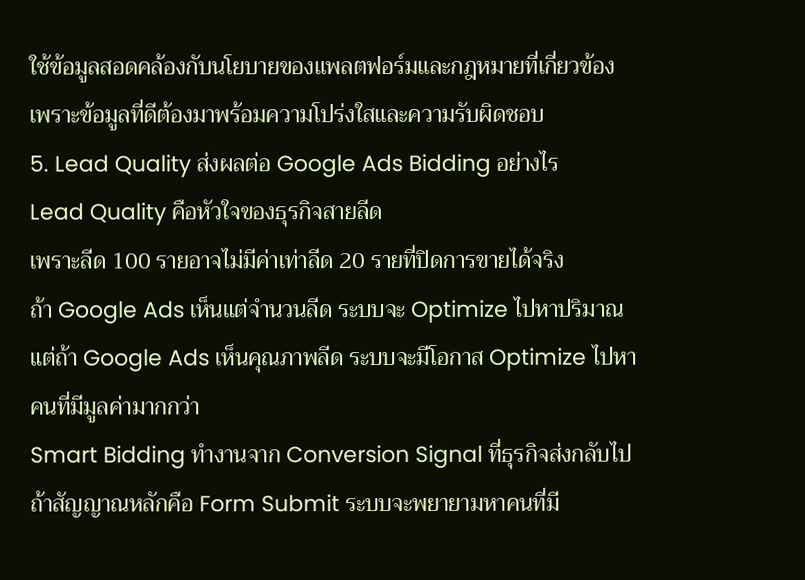ใช้ข้อมูลสอดคล้องกับนโยบายของแพลตฟอร์มและกฎหมายที่เกี่ยวข้อง
เพราะข้อมูลที่ดีต้องมาพร้อมความโปร่งใสและความรับผิดชอบ
5. Lead Quality ส่งผลต่อ Google Ads Bidding อย่างไร
Lead Quality คือหัวใจของธุรกิจสายลีด
เพราะลีด 100 รายอาจไม่มีค่าเท่าลีด 20 รายที่ปิดการขายได้จริง
ถ้า Google Ads เห็นแต่จำนวนลีด ระบบจะ Optimize ไปหาปริมาณ
แต่ถ้า Google Ads เห็นคุณภาพลีด ระบบจะมีโอกาส Optimize ไปหาคนที่มีมูลค่ามากกว่า
Smart Bidding ทำงานจาก Conversion Signal ที่ธุรกิจส่งกลับไป
ถ้าสัญญาณหลักคือ Form Submit ระบบจะพยายามหาคนที่มี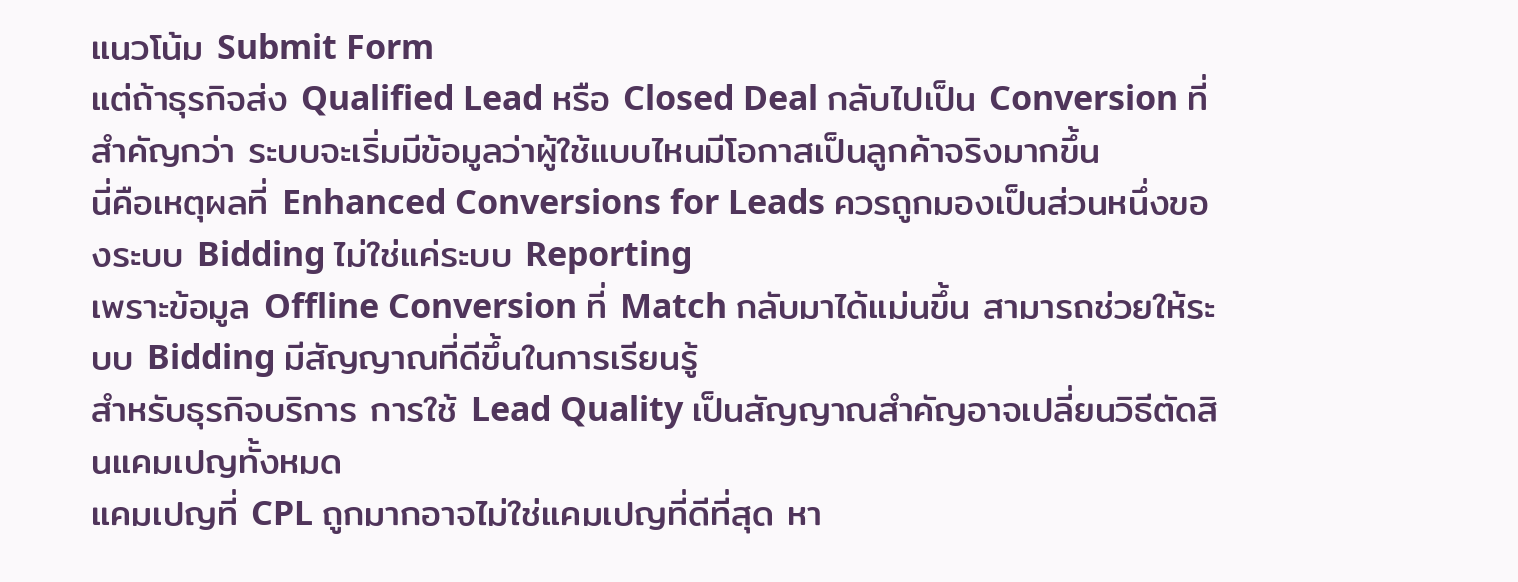แนวโน้ม Submit Form
แต่ถ้าธุรกิจส่ง Qualified Lead หรือ Closed Deal กลับไปเป็น Conversion ที่สำคัญกว่า ระบบจะเริ่มมีข้อมูลว่าผู้ใช้แบบไหนมีโอกาสเป็นลูกค้าจริงมากขึ้น
นี่คือเหตุผลที่ Enhanced Conversions for Leads ควรถูกมองเป็นส่วนหนึ่งของระบบ Bidding ไม่ใช่แค่ระบบ Reporting
เพราะข้อมูล Offline Conversion ที่ Match กลับมาได้แม่นขึ้น สามารถช่วยให้ระบบ Bidding มีสัญญาณที่ดีขึ้นในการเรียนรู้
สำหรับธุรกิจบริการ การใช้ Lead Quality เป็นสัญญาณสำคัญอาจเปลี่ยนวิธีตัดสินแคมเปญทั้งหมด
แคมเปญที่ CPL ถูกมากอาจไม่ใช่แคมเปญที่ดีที่สุด หา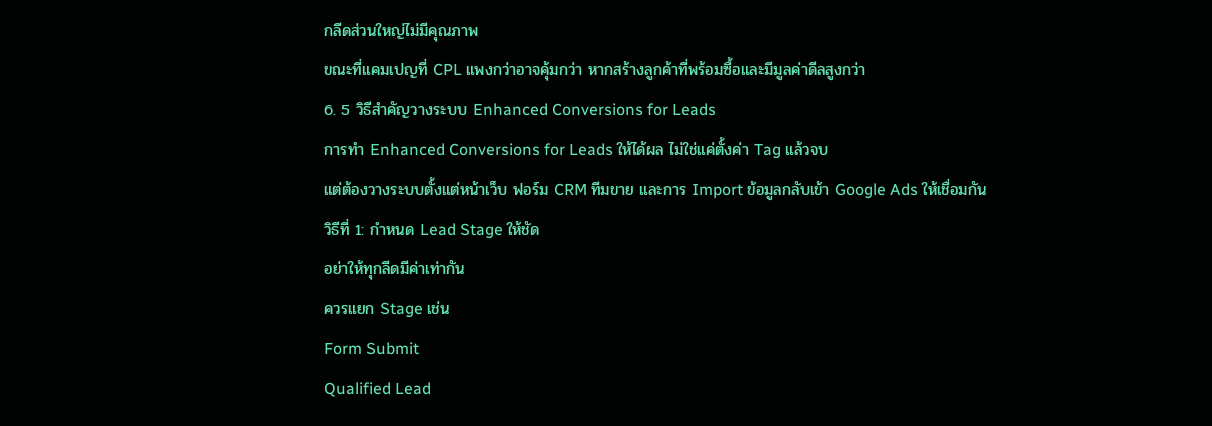กลีดส่วนใหญ่ไม่มีคุณภาพ
ขณะที่แคมเปญที่ CPL แพงกว่าอาจคุ้มกว่า หากสร้างลูกค้าที่พร้อมซื้อและมีมูลค่าดีลสูงกว่า
6. 5 วิธีสำคัญวางระบบ Enhanced Conversions for Leads
การทำ Enhanced Conversions for Leads ให้ได้ผล ไม่ใช่แค่ตั้งค่า Tag แล้วจบ
แต่ต้องวางระบบตั้งแต่หน้าเว็บ ฟอร์ม CRM ทีมขาย และการ Import ข้อมูลกลับเข้า Google Ads ให้เชื่อมกัน
วิธีที่ 1: กำหนด Lead Stage ให้ชัด
อย่าให้ทุกลีดมีค่าเท่ากัน
ควรแยก Stage เช่น
Form Submit
Qualified Lead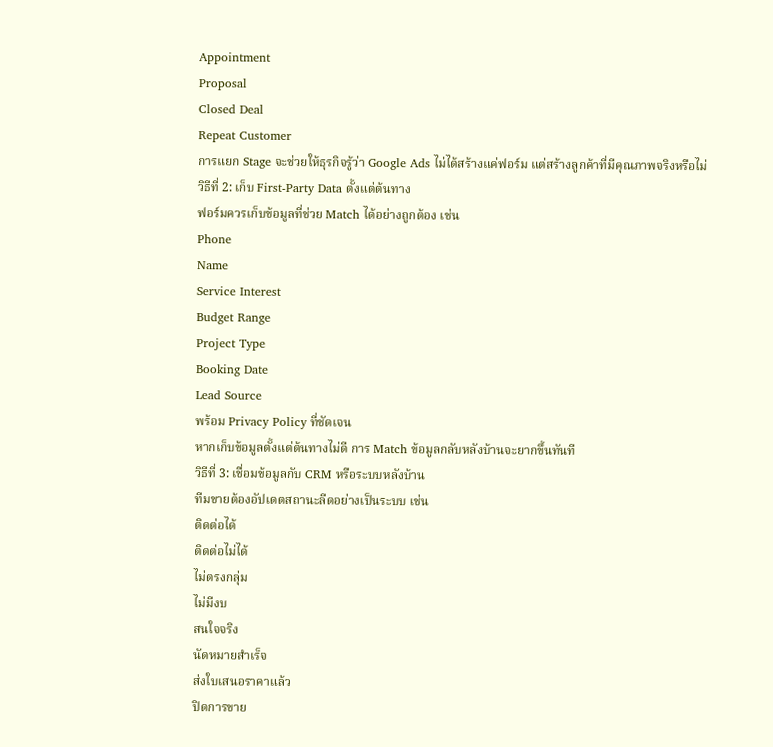Appointment
Proposal
Closed Deal
Repeat Customer
การแยก Stage จะช่วยให้ธุรกิจรู้ว่า Google Ads ไม่ได้สร้างแค่ฟอร์ม แต่สร้างลูกค้าที่มีคุณภาพจริงหรือไม่
วิธีที่ 2: เก็บ First-Party Data ตั้งแต่ต้นทาง
ฟอร์มควรเก็บข้อมูลที่ช่วย Match ได้อย่างถูกต้อง เช่น
Phone
Name
Service Interest
Budget Range
Project Type
Booking Date
Lead Source
พร้อม Privacy Policy ที่ชัดเจน
หากเก็บข้อมูลตั้งแต่ต้นทางไม่ดี การ Match ข้อมูลกลับหลังบ้านจะยากขึ้นทันที
วิธีที่ 3: เชื่อมข้อมูลกับ CRM หรือระบบหลังบ้าน
ทีมขายต้องอัปเดตสถานะลีดอย่างเป็นระบบ เช่น
ติดต่อได้
ติดต่อไม่ได้
ไม่ตรงกลุ่ม
ไม่มีงบ
สนใจจริง
นัดหมายสำเร็จ
ส่งใบเสนอราคาแล้ว
ปิดการขาย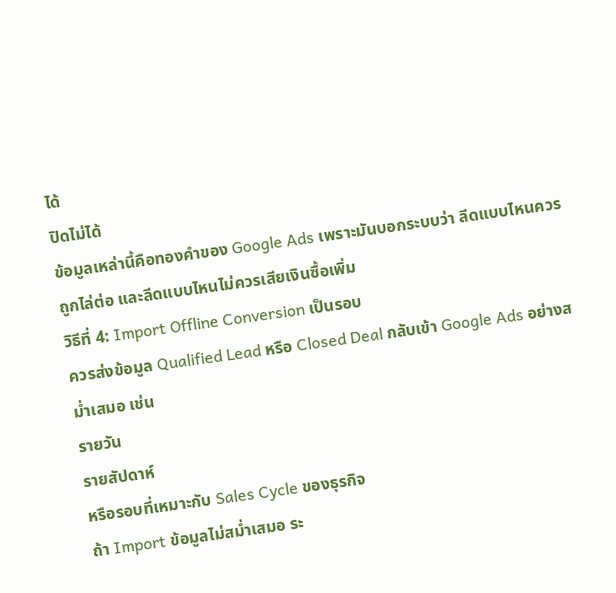ได้
ปิดไม่ได้
ข้อมูลเหล่านี้คือทองคำของ Google Ads เพราะมันบอกระบบว่า ลีดแบบไหนควรถูกไล่ต่อ และลีดแบบไหนไม่ควรเสียเงินซื้อเพิ่ม
วิธีที่ 4: Import Offline Conversion เป็นรอบ
ควรส่งข้อมูล Qualified Lead หรือ Closed Deal กลับเข้า Google Ads อย่างสม่ำเสมอ เช่น
รายวัน
รายสัปดาห์
หรือรอบที่เหมาะกับ Sales Cycle ของธุรกิจ
ถ้า Import ข้อมูลไม่สม่ำเสมอ ระ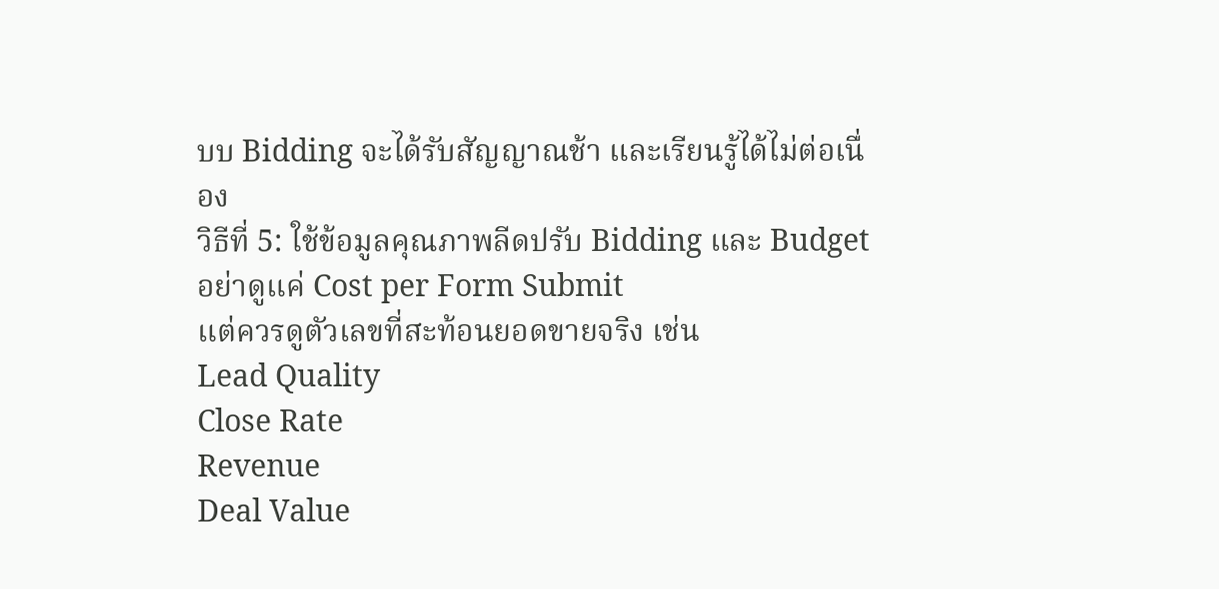บบ Bidding จะได้รับสัญญาณช้า และเรียนรู้ได้ไม่ต่อเนื่อง
วิธีที่ 5: ใช้ข้อมูลคุณภาพลีดปรับ Bidding และ Budget
อย่าดูแค่ Cost per Form Submit
แต่ควรดูตัวเลขที่สะท้อนยอดขายจริง เช่น
Lead Quality
Close Rate
Revenue
Deal Value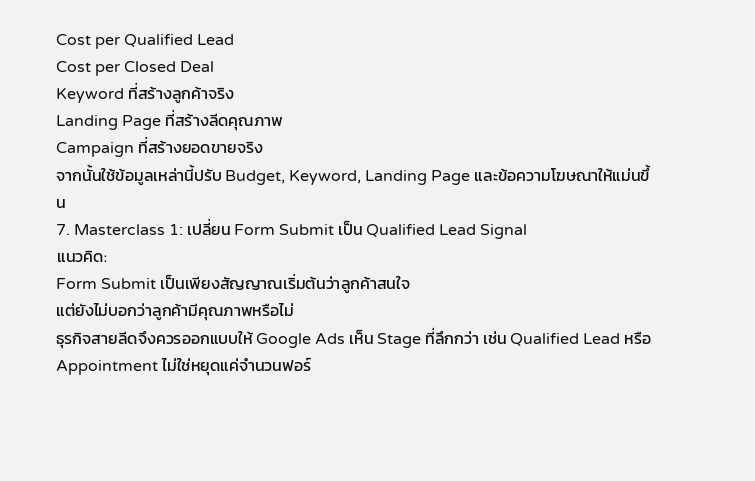Cost per Qualified Lead
Cost per Closed Deal
Keyword ที่สร้างลูกค้าจริง
Landing Page ที่สร้างลีดคุณภาพ
Campaign ที่สร้างยอดขายจริง
จากนั้นใช้ข้อมูลเหล่านี้ปรับ Budget, Keyword, Landing Page และข้อความโฆษณาให้แม่นขึ้น
7. Masterclass 1: เปลี่ยน Form Submit เป็น Qualified Lead Signal
แนวคิด:
Form Submit เป็นเพียงสัญญาณเริ่มต้นว่าลูกค้าสนใจ
แต่ยังไม่บอกว่าลูกค้ามีคุณภาพหรือไม่
ธุรกิจสายลีดจึงควรออกแบบให้ Google Ads เห็น Stage ที่ลึกกว่า เช่น Qualified Lead หรือ Appointment ไม่ใช่หยุดแค่จำนวนฟอร์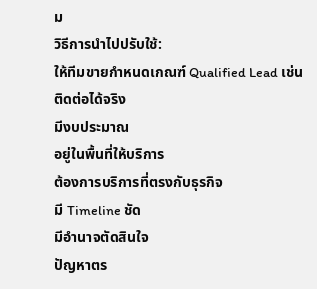ม
วิธีการนำไปปรับใช้:
ให้ทีมขายกำหนดเกณฑ์ Qualified Lead เช่น
ติดต่อได้จริง
มีงบประมาณ
อยู่ในพื้นที่ให้บริการ
ต้องการบริการที่ตรงกับธุรกิจ
มี Timeline ชัด
มีอำนาจตัดสินใจ
ปัญหาตร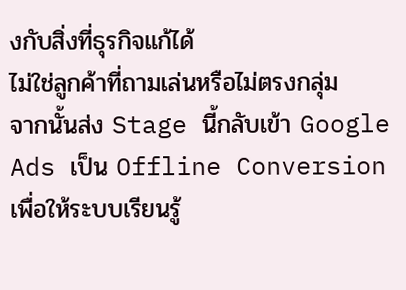งกับสิ่งที่ธุรกิจแก้ได้
ไม่ใช่ลูกค้าที่ถามเล่นหรือไม่ตรงกลุ่ม
จากนั้นส่ง Stage นี้กลับเข้า Google Ads เป็น Offline Conversion เพื่อให้ระบบเรียนรู้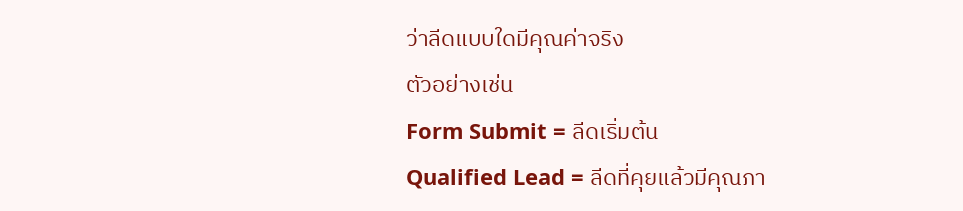ว่าลีดแบบใดมีคุณค่าจริง
ตัวอย่างเช่น
Form Submit = ลีดเริ่มต้น
Qualified Lead = ลีดที่คุยแล้วมีคุณภา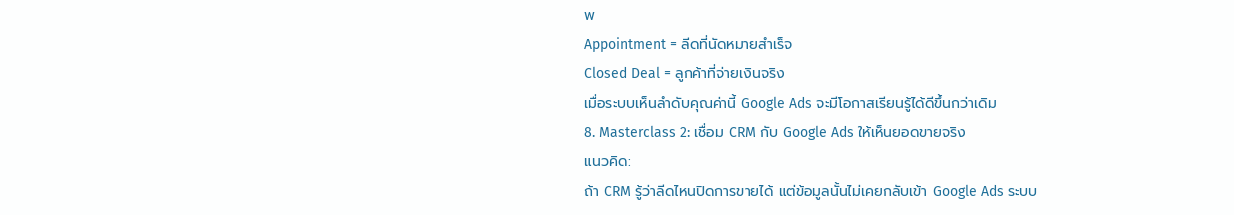พ
Appointment = ลีดที่นัดหมายสำเร็จ
Closed Deal = ลูกค้าที่จ่ายเงินจริง
เมื่อระบบเห็นลำดับคุณค่านี้ Google Ads จะมีโอกาสเรียนรู้ได้ดีขึ้นกว่าเดิม
8. Masterclass 2: เชื่อม CRM กับ Google Ads ให้เห็นยอดขายจริง
แนวคิด:
ถ้า CRM รู้ว่าลีดไหนปิดการขายได้ แต่ข้อมูลนั้นไม่เคยกลับเข้า Google Ads ระบบ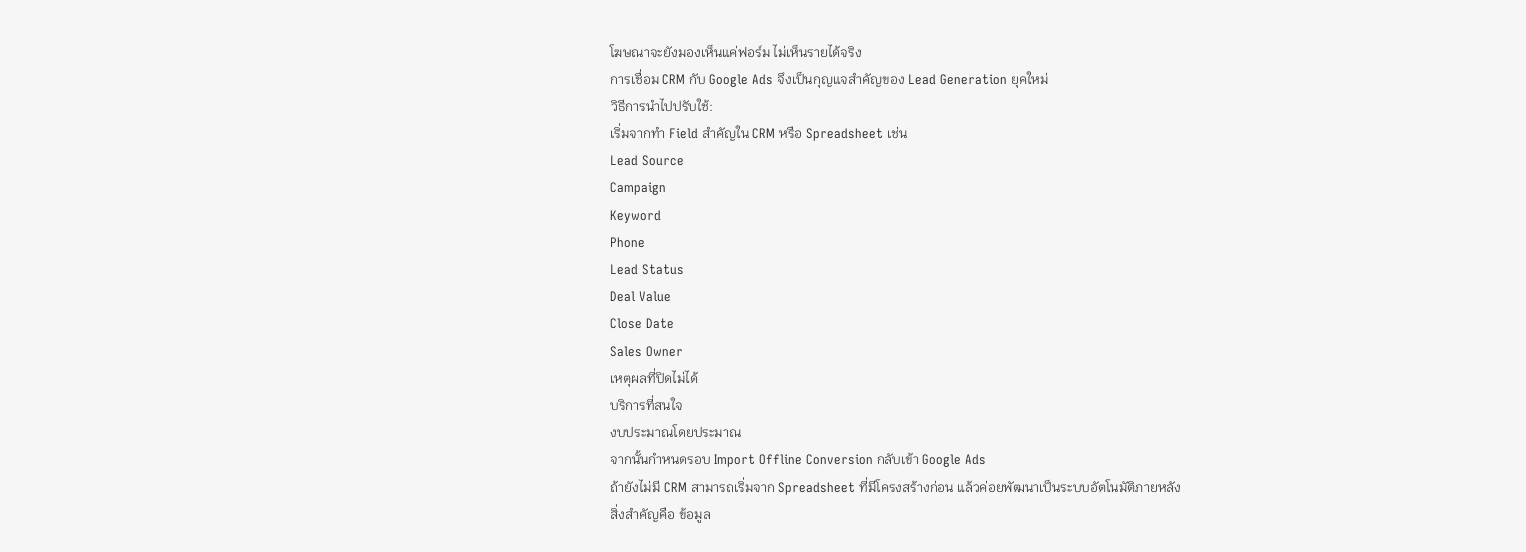โฆษณาจะยังมองเห็นแค่ฟอร์ม ไม่เห็นรายได้จริง
การเชื่อม CRM กับ Google Ads จึงเป็นกุญแจสำคัญของ Lead Generation ยุคใหม่
วิธีการนำไปปรับใช้:
เริ่มจากทำ Field สำคัญใน CRM หรือ Spreadsheet เช่น
Lead Source
Campaign
Keyword
Phone
Lead Status
Deal Value
Close Date
Sales Owner
เหตุผลที่ปิดไม่ได้
บริการที่สนใจ
งบประมาณโดยประมาณ
จากนั้นกำหนดรอบ Import Offline Conversion กลับเข้า Google Ads
ถ้ายังไม่มี CRM สามารถเริ่มจาก Spreadsheet ที่มีโครงสร้างก่อน แล้วค่อยพัฒนาเป็นระบบอัตโนมัติภายหลัง
สิ่งสำคัญคือ ข้อมูล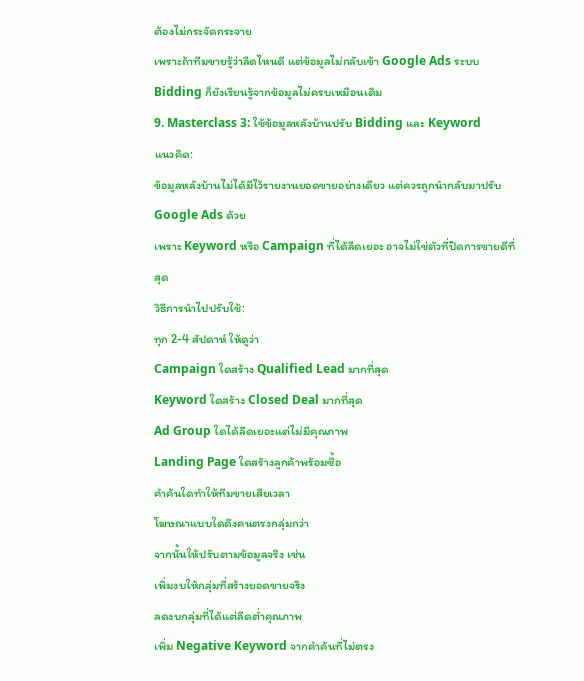ต้องไม่กระจัดกระจาย
เพราะถ้าทีมขายรู้ว่าลีดไหนดี แต่ข้อมูลไม่กลับเข้า Google Ads ระบบ Bidding ก็ยังเรียนรู้จากข้อมูลไม่ครบเหมือนเดิม
9. Masterclass 3: ใช้ข้อมูลหลังบ้านปรับ Bidding และ Keyword
แนวคิด:
ข้อมูลหลังบ้านไม่ได้มีไว้รายงานยอดขายอย่างเดียว แต่ควรถูกนำกลับมาปรับ Google Ads ด้วย
เพราะ Keyword หรือ Campaign ที่ได้ลีดเยอะ อาจไม่ใช่ตัวที่ปิดการขายดีที่สุด
วิธีการนำไปปรับใช้:
ทุก 2-4 สัปดาห์ ให้ดูว่า
Campaign ใดสร้าง Qualified Lead มากที่สุด
Keyword ใดสร้าง Closed Deal มากที่สุด
Ad Group ใดได้ลีดเยอะแต่ไม่มีคุณภาพ
Landing Page ใดสร้างลูกค้าพร้อมซื้อ
คำค้นใดทำให้ทีมขายเสียเวลา
โฆษณาแบบใดดึงคนตรงกลุ่มกว่า
จากนั้นให้ปรับตามข้อมูลจริง เช่น
เพิ่มงบให้กลุ่มที่สร้างยอดขายจริง
ลดงบกลุ่มที่ได้แต่ลีดต่ำคุณภาพ
เพิ่ม Negative Keyword จากคำค้นที่ไม่ตรง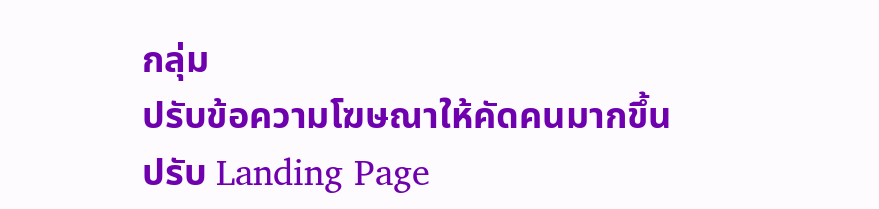กลุ่ม
ปรับข้อความโฆษณาให้คัดคนมากขึ้น
ปรับ Landing Page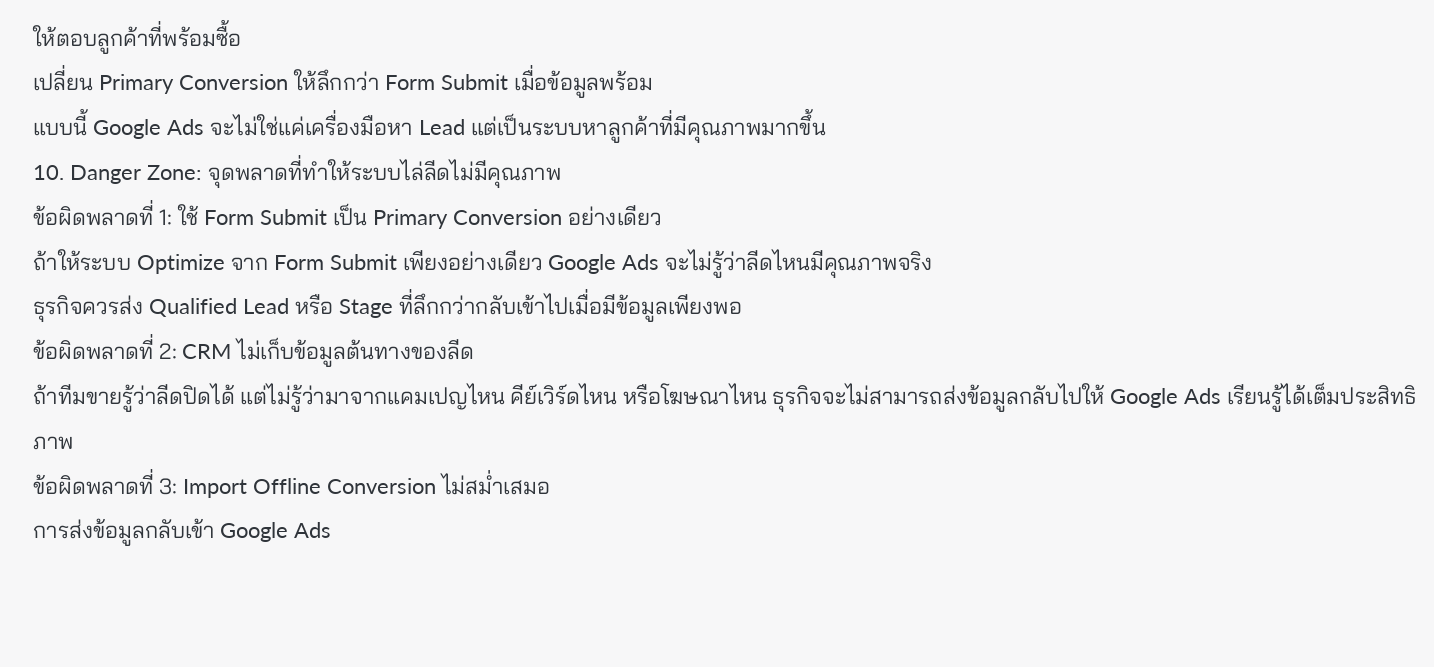ให้ตอบลูกค้าที่พร้อมซื้อ
เปลี่ยน Primary Conversion ให้ลึกกว่า Form Submit เมื่อข้อมูลพร้อม
แบบนี้ Google Ads จะไม่ใช่แค่เครื่องมือหา Lead แต่เป็นระบบหาลูกค้าที่มีคุณภาพมากขึ้น
10. Danger Zone: จุดพลาดที่ทำให้ระบบไล่ลีดไม่มีคุณภาพ
ข้อผิดพลาดที่ 1: ใช้ Form Submit เป็น Primary Conversion อย่างเดียว
ถ้าให้ระบบ Optimize จาก Form Submit เพียงอย่างเดียว Google Ads จะไม่รู้ว่าลีดไหนมีคุณภาพจริง
ธุรกิจควรส่ง Qualified Lead หรือ Stage ที่ลึกกว่ากลับเข้าไปเมื่อมีข้อมูลเพียงพอ
ข้อผิดพลาดที่ 2: CRM ไม่เก็บข้อมูลต้นทางของลีด
ถ้าทีมขายรู้ว่าลีดปิดได้ แต่ไม่รู้ว่ามาจากแคมเปญไหน คีย์เวิร์ดไหน หรือโฆษณาไหน ธุรกิจจะไม่สามารถส่งข้อมูลกลับไปให้ Google Ads เรียนรู้ได้เต็มประสิทธิภาพ
ข้อผิดพลาดที่ 3: Import Offline Conversion ไม่สม่ำเสมอ
การส่งข้อมูลกลับเข้า Google Ads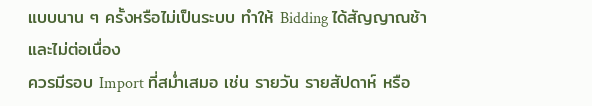แบบนาน ๆ ครั้งหรือไม่เป็นระบบ ทำให้ Bidding ได้สัญญาณช้าและไม่ต่อเนื่อง
ควรมีรอบ Import ที่สม่ำเสมอ เช่น รายวัน รายสัปดาห์ หรือ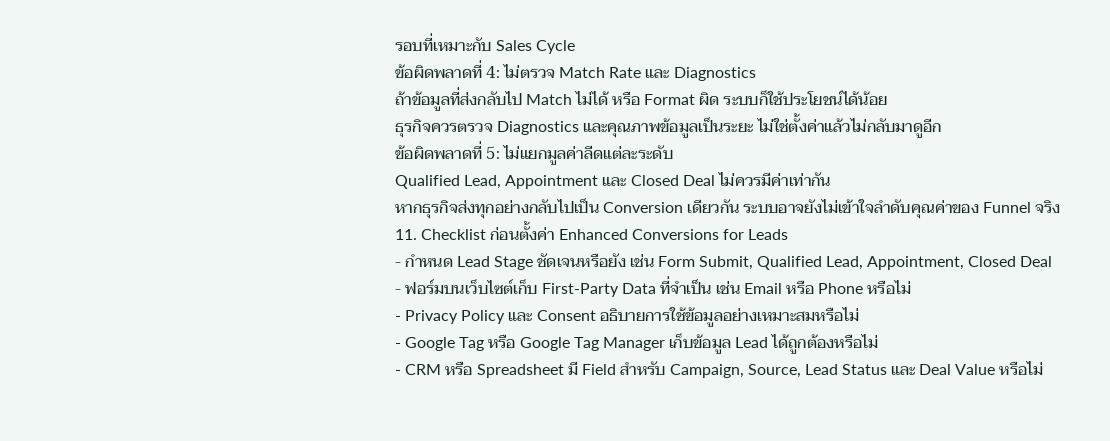รอบที่เหมาะกับ Sales Cycle
ข้อผิดพลาดที่ 4: ไม่ตรวจ Match Rate และ Diagnostics
ถ้าข้อมูลที่ส่งกลับไป Match ไม่ได้ หรือ Format ผิด ระบบก็ใช้ประโยชน์ได้น้อย
ธุรกิจควรตรวจ Diagnostics และคุณภาพข้อมูลเป็นระยะ ไม่ใช่ตั้งค่าแล้วไม่กลับมาดูอีก
ข้อผิดพลาดที่ 5: ไม่แยกมูลค่าลีดแต่ละระดับ
Qualified Lead, Appointment และ Closed Deal ไม่ควรมีค่าเท่ากัน
หากธุรกิจส่งทุกอย่างกลับไปเป็น Conversion เดียวกัน ระบบอาจยังไม่เข้าใจลำดับคุณค่าของ Funnel จริง
11. Checklist ก่อนตั้งค่า Enhanced Conversions for Leads
- กำหนด Lead Stage ชัดเจนหรือยัง เช่น Form Submit, Qualified Lead, Appointment, Closed Deal
- ฟอร์มบนเว็บไซต์เก็บ First-Party Data ที่จำเป็น เช่น Email หรือ Phone หรือไม่
- Privacy Policy และ Consent อธิบายการใช้ข้อมูลอย่างเหมาะสมหรือไม่
- Google Tag หรือ Google Tag Manager เก็บข้อมูล Lead ได้ถูกต้องหรือไม่
- CRM หรือ Spreadsheet มี Field สำหรับ Campaign, Source, Lead Status และ Deal Value หรือไม่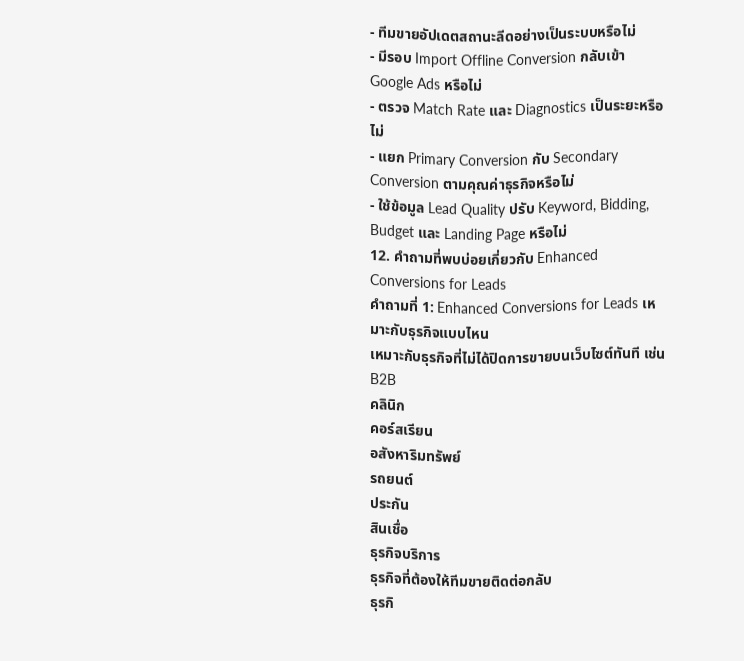- ทีมขายอัปเดตสถานะลีดอย่างเป็นระบบหรือไม่
- มีรอบ Import Offline Conversion กลับเข้า Google Ads หรือไม่
- ตรวจ Match Rate และ Diagnostics เป็นระยะหรือไม่
- แยก Primary Conversion กับ Secondary Conversion ตามคุณค่าธุรกิจหรือไม่
- ใช้ข้อมูล Lead Quality ปรับ Keyword, Bidding, Budget และ Landing Page หรือไม่
12. คำถามที่พบบ่อยเกี่ยวกับ Enhanced Conversions for Leads
คำถามที่ 1: Enhanced Conversions for Leads เหมาะกับธุรกิจแบบไหน
เหมาะกับธุรกิจที่ไม่ได้ปิดการขายบนเว็บไซต์ทันที เช่น
B2B
คลินิก
คอร์สเรียน
อสังหาริมทรัพย์
รถยนต์
ประกัน
สินเชื่อ
ธุรกิจบริการ
ธุรกิจที่ต้องให้ทีมขายติดต่อกลับ
ธุรกิ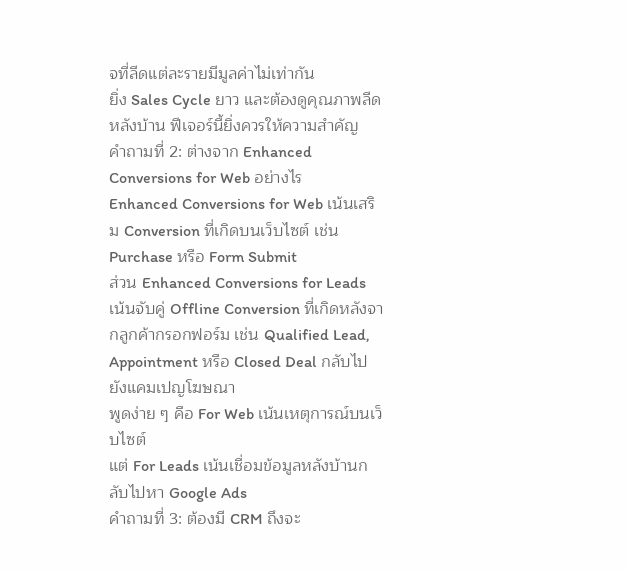จที่ลีดแต่ละรายมีมูลค่าไม่เท่ากัน
ยิ่ง Sales Cycle ยาว และต้องดูคุณภาพลีดหลังบ้าน ฟีเจอร์นี้ยิ่งควรให้ความสำคัญ
คำถามที่ 2: ต่างจาก Enhanced Conversions for Web อย่างไร
Enhanced Conversions for Web เน้นเสริม Conversion ที่เกิดบนเว็บไซต์ เช่น Purchase หรือ Form Submit
ส่วน Enhanced Conversions for Leads เน้นจับคู่ Offline Conversion ที่เกิดหลังจากลูกค้ากรอกฟอร์ม เช่น Qualified Lead, Appointment หรือ Closed Deal กลับไปยังแคมเปญโฆษณา
พูดง่าย ๆ คือ For Web เน้นเหตุการณ์บนเว็บไซต์
แต่ For Leads เน้นเชื่อมข้อมูลหลังบ้านกลับไปหา Google Ads
คำถามที่ 3: ต้องมี CRM ถึงจะ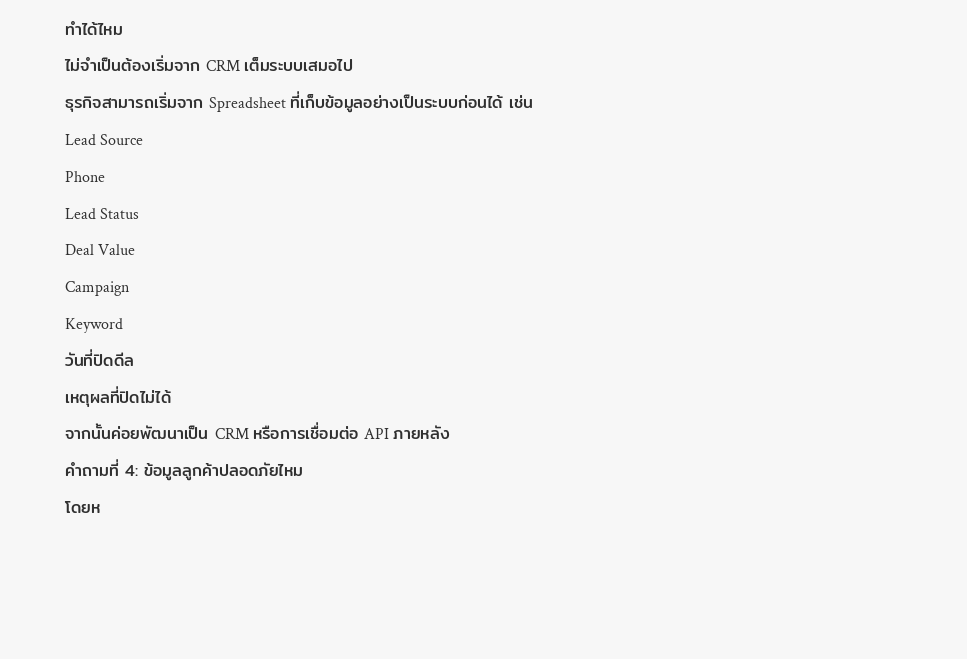ทำได้ไหม
ไม่จำเป็นต้องเริ่มจาก CRM เต็มระบบเสมอไป
ธุรกิจสามารถเริ่มจาก Spreadsheet ที่เก็บข้อมูลอย่างเป็นระบบก่อนได้ เช่น
Lead Source
Phone
Lead Status
Deal Value
Campaign
Keyword
วันที่ปิดดีล
เหตุผลที่ปิดไม่ได้
จากนั้นค่อยพัฒนาเป็น CRM หรือการเชื่อมต่อ API ภายหลัง
คำถามที่ 4: ข้อมูลลูกค้าปลอดภัยไหม
โดยห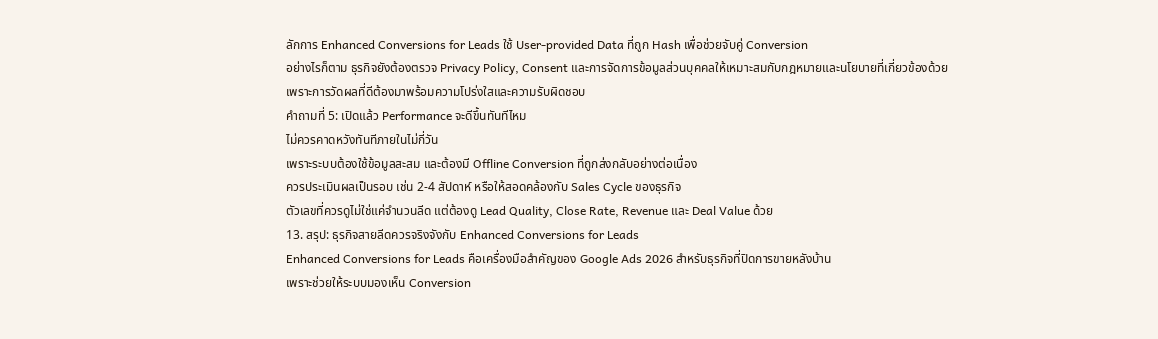ลักการ Enhanced Conversions for Leads ใช้ User-provided Data ที่ถูก Hash เพื่อช่วยจับคู่ Conversion
อย่างไรก็ตาม ธุรกิจยังต้องตรวจ Privacy Policy, Consent และการจัดการข้อมูลส่วนบุคคลให้เหมาะสมกับกฎหมายและนโยบายที่เกี่ยวข้องด้วย
เพราะการวัดผลที่ดีต้องมาพร้อมความโปร่งใสและความรับผิดชอบ
คำถามที่ 5: เปิดแล้ว Performance จะดีขึ้นทันทีไหม
ไม่ควรคาดหวังทันทีภายในไม่กี่วัน
เพราะระบบต้องใช้ข้อมูลสะสม และต้องมี Offline Conversion ที่ถูกส่งกลับอย่างต่อเนื่อง
ควรประเมินผลเป็นรอบ เช่น 2-4 สัปดาห์ หรือให้สอดคล้องกับ Sales Cycle ของธุรกิจ
ตัวเลขที่ควรดูไม่ใช่แค่จำนวนลีด แต่ต้องดู Lead Quality, Close Rate, Revenue และ Deal Value ด้วย
13. สรุป: ธุรกิจสายลีดควรจริงจังกับ Enhanced Conversions for Leads
Enhanced Conversions for Leads คือเครื่องมือสำคัญของ Google Ads 2026 สำหรับธุรกิจที่ปิดการขายหลังบ้าน
เพราะช่วยให้ระบบมองเห็น Conversion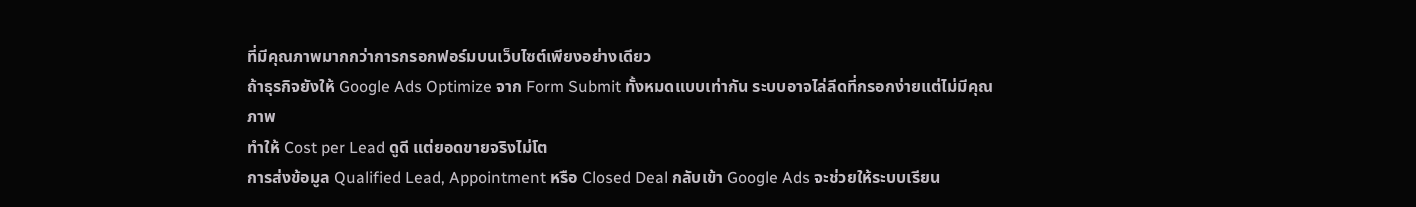ที่มีคุณภาพมากกว่าการกรอกฟอร์มบนเว็บไซต์เพียงอย่างเดียว
ถ้าธุรกิจยังให้ Google Ads Optimize จาก Form Submit ทั้งหมดแบบเท่ากัน ระบบอาจไล่ลีดที่กรอกง่ายแต่ไม่มีคุณภาพ
ทำให้ Cost per Lead ดูดี แต่ยอดขายจริงไม่โต
การส่งข้อมูล Qualified Lead, Appointment หรือ Closed Deal กลับเข้า Google Ads จะช่วยให้ระบบเรียน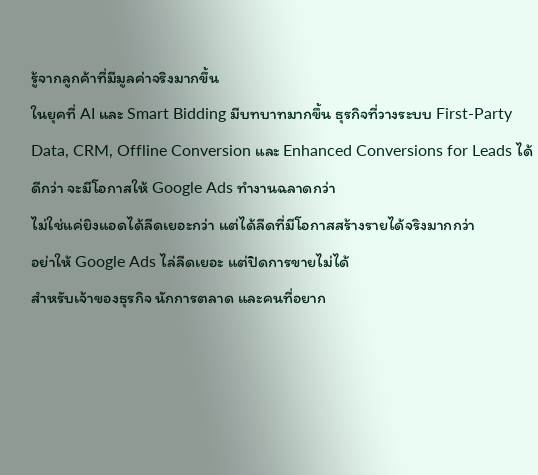รู้จากลูกค้าที่มีมูลค่าจริงมากขึ้น
ในยุคที่ AI และ Smart Bidding มีบทบาทมากขึ้น ธุรกิจที่วางระบบ First-Party Data, CRM, Offline Conversion และ Enhanced Conversions for Leads ได้ดีกว่า จะมีโอกาสให้ Google Ads ทำงานฉลาดกว่า
ไม่ใช่แค่ยิงแอดได้ลีดเยอะกว่า แต่ได้ลีดที่มีโอกาสสร้างรายได้จริงมากกว่า
อย่าให้ Google Ads ไล่ลีดเยอะ แต่ปิดการขายไม่ได้
สำหรับเจ้าของธุรกิจ นักการตลาด และคนที่อยาก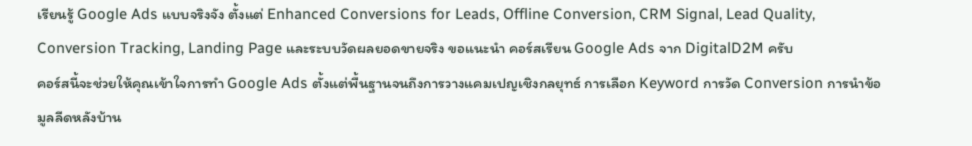เรียนรู้ Google Ads แบบจริงจัง ตั้งแต่ Enhanced Conversions for Leads, Offline Conversion, CRM Signal, Lead Quality, Conversion Tracking, Landing Page และระบบวัดผลยอดขายจริง ขอแนะนำ คอร์สเรียน Google Ads จาก DigitalD2M ครับ
คอร์สนี้จะช่วยให้คุณเข้าใจการทำ Google Ads ตั้งแต่พื้นฐานจนถึงการวางแคมเปญเชิงกลยุทธ์ การเลือก Keyword การวัด Conversion การนำข้อมูลลีดหลังบ้าน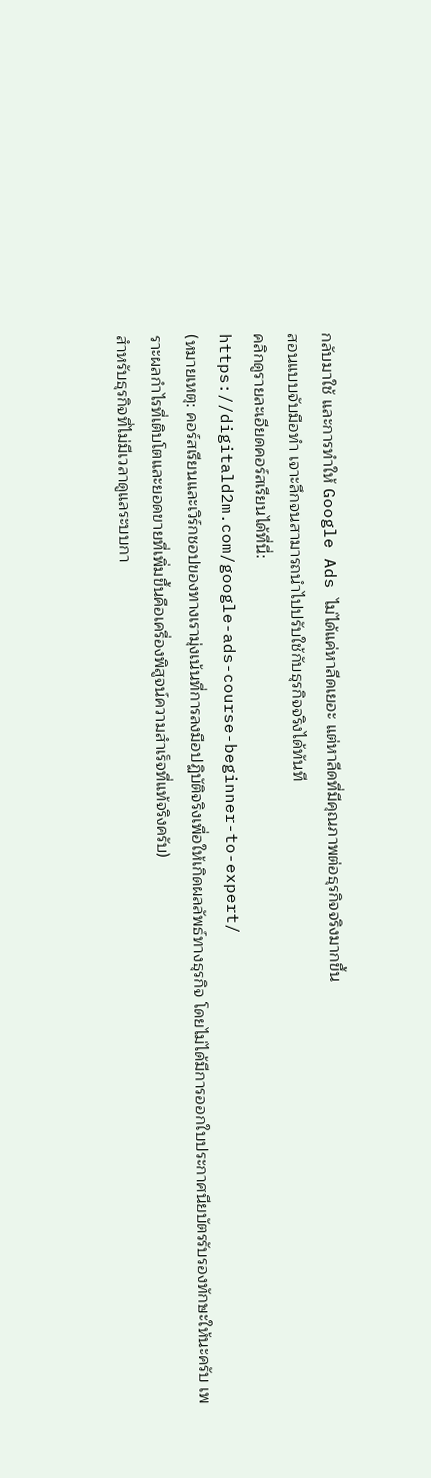กลับมาใช้ และการทำให้ Google Ads ไม่ได้แค่หาลีดเยอะ แต่หาลีดที่มีคุณภาพต่อธุรกิจจริงมากขึ้น
สอนแบบจับมือทำ เจาะลึกจนสามารถนำไปปรับใช้กับธุรกิจจริงได้ทันที
คลิกดูรายละเอียดคอร์สเรียนได้ที่นี่:
https://digitald2m.com/google-ads-course-beginner-to-expert/
(หมายเหตุ: คอร์สเรียนและเวิร์กชอปของทางเรามุ่งเน้นที่การลงมือปฏิบัติจริงเพื่อให้เกิดผลลัพธ์ทางธุรกิจ โดยไม่ได้มีการออกใบประกาศนียบัตรรับรองทักษะให้นะครับ เพราะผลกำไรที่เติบโตและยอดขายที่เพิ่มขึ้นคือเครื่องพิสูจน์ความสำเร็จที่แท้จริงครับ)
สำหรับธุรกิจที่ไม่มีเวลาดูแลระบบกา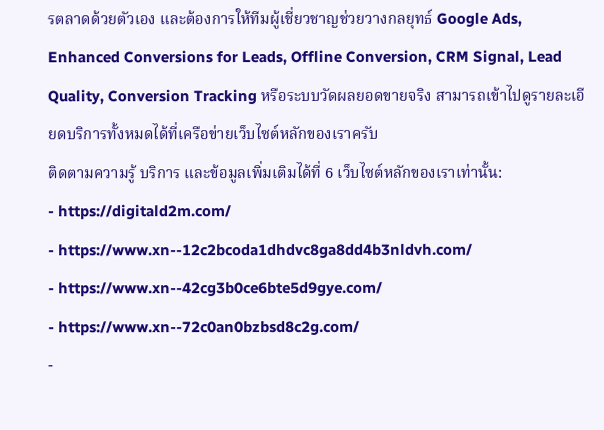รตลาดด้วยตัวเอง และต้องการให้ทีมผู้เชี่ยวชาญช่วยวางกลยุทธ์ Google Ads, Enhanced Conversions for Leads, Offline Conversion, CRM Signal, Lead Quality, Conversion Tracking หรือระบบวัดผลยอดขายจริง สามารถเข้าไปดูรายละเอียดบริการทั้งหมดได้ที่เครือข่ายเว็บไซต์หลักของเราครับ
ติดตามความรู้ บริการ และข้อมูลเพิ่มเติมได้ที่ 6 เว็บไซต์หลักของเราเท่านั้น:
- https://digitald2m.com/
- https://www.xn--12c2bcoda1dhdvc8ga8dd4b3nldvh.com/
- https://www.xn--42cg3b0ce6bte5d9gye.com/
- https://www.xn--72c0an0bzbsd8c2g.com/
-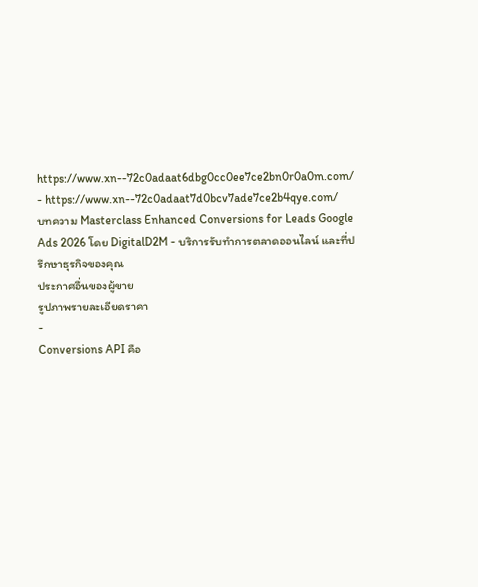https://www.xn--72c0adaat6dbg0cc0ee7ce2bn0r0a0m.com/
- https://www.xn--72c0adaat7d0bcv7ade7ce2b4qye.com/
บทความ Masterclass Enhanced Conversions for Leads Google Ads 2026 โดย DigitalD2M - บริการรับทำการตลาดออนไลน์ และที่ปรึกษาธุรกิจของคุณ
ประกาศอื่นของผู้ขาย
รูปภาพรายละเอียดราคา
-
Conversions API คือ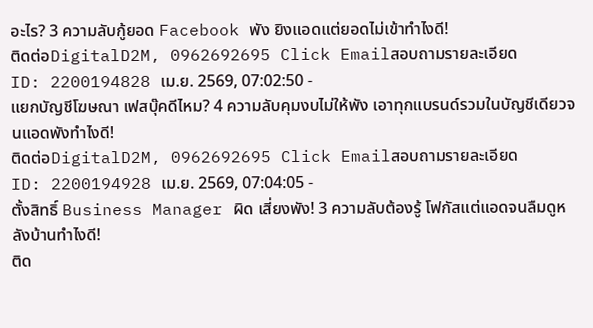อะไร? 3 ความลับกู้ยอด Facebook พัง ยิงแอดแต่ยอดไม่เข้าทำไงดี!
ติดต่อDigitalD2M, 0962692695 Click Emailสอบถามรายละเอียด
ID: 2200194828 เม.ย. 2569, 07:02:50 -
แยกบัญชีโฆษณา เฟสบุ๊คดีไหม? 4 ความลับคุมงบไม่ให้พัง เอาทุกแบรนด์รวมในบัญชีเดียวจนแอดพังทำไงดี!
ติดต่อDigitalD2M, 0962692695 Click Emailสอบถามรายละเอียด
ID: 2200194928 เม.ย. 2569, 07:04:05 -
ตั้งสิทธิ์ Business Manager ผิด เสี่ยงพัง! 3 ความลับต้องรู้ โฟกัสแต่แอดจนลืมดูหลังบ้านทำไงดี!
ติด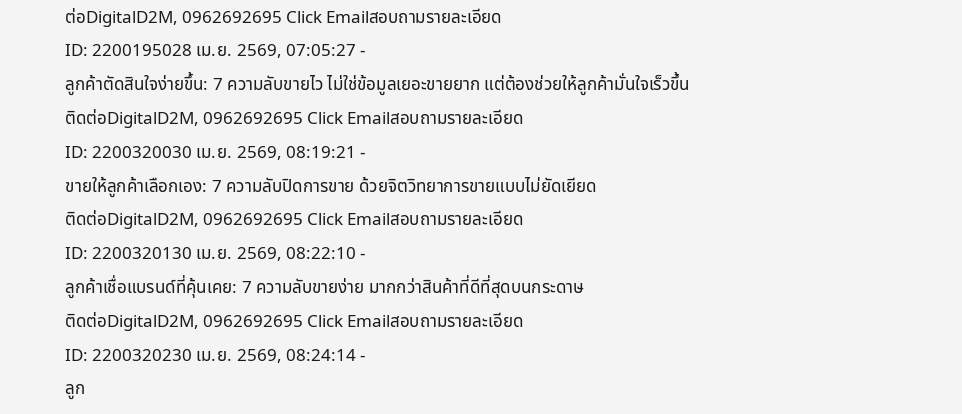ต่อDigitalD2M, 0962692695 Click Emailสอบถามรายละเอียด
ID: 2200195028 เม.ย. 2569, 07:05:27 -
ลูกค้าตัดสินใจง่ายขึ้น: 7 ความลับขายไว ไม่ใช่ข้อมูลเยอะขายยาก แต่ต้องช่วยให้ลูกค้ามั่นใจเร็วขึ้น
ติดต่อDigitalD2M, 0962692695 Click Emailสอบถามรายละเอียด
ID: 2200320030 เม.ย. 2569, 08:19:21 -
ขายให้ลูกค้าเลือกเอง: 7 ความลับปิดการขาย ด้วยจิตวิทยาการขายแบบไม่ยัดเยียด
ติดต่อDigitalD2M, 0962692695 Click Emailสอบถามรายละเอียด
ID: 2200320130 เม.ย. 2569, 08:22:10 -
ลูกค้าเชื่อแบรนด์ที่คุ้นเคย: 7 ความลับขายง่าย มากกว่าสินค้าที่ดีที่สุดบนกระดาษ
ติดต่อDigitalD2M, 0962692695 Click Emailสอบถามรายละเอียด
ID: 2200320230 เม.ย. 2569, 08:24:14 -
ลูก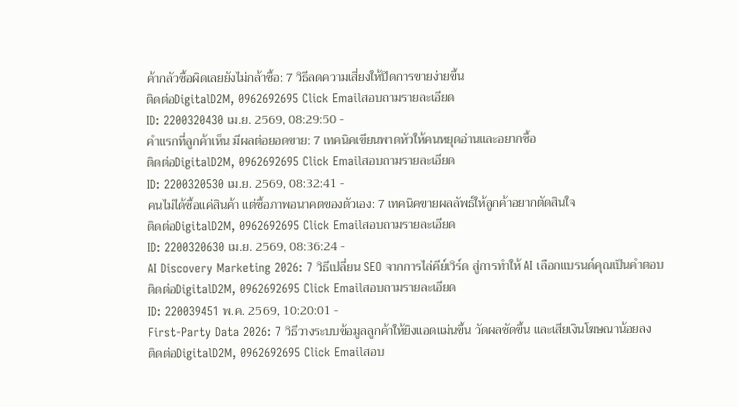ค้ากลัวซื้อผิดเลยยังไม่กล้าซื้อ: 7 วิธีลดความเสี่ยงให้ปิดการขายง่ายขึ้น
ติดต่อDigitalD2M, 0962692695 Click Emailสอบถามรายละเอียด
ID: 2200320430 เม.ย. 2569, 08:29:50 -
คำแรกที่ลูกค้าเห็น มีผลต่อยอดขาย: 7 เทคนิคเขียนพาดหัวให้คนหยุดอ่านและอยากซื้อ
ติดต่อDigitalD2M, 0962692695 Click Emailสอบถามรายละเอียด
ID: 2200320530 เม.ย. 2569, 08:32:41 -
คนไม่ได้ซื้อแค่สินค้า แต่ซื้อภาพอนาคตของตัวเอง: 7 เทคนิคขายผลลัพธ์ให้ลูกค้าอยากตัดสินใจ
ติดต่อDigitalD2M, 0962692695 Click Emailสอบถามรายละเอียด
ID: 2200320630 เม.ย. 2569, 08:36:24 -
AI Discovery Marketing 2026: 7 วิธีเปลี่ยน SEO จากการไล่คีย์เวิร์ด สู่การทำให้ AI เลือกแบรนด์คุณเป็นคำตอบ
ติดต่อDigitalD2M, 0962692695 Click Emailสอบถามรายละเอียด
ID: 220039451 พ.ค. 2569, 10:20:01 -
First-Party Data 2026: 7 วิธีวางระบบข้อมูลลูกค้าให้ยิงแอดแม่นขึ้น วัดผลชัดขึ้น และเสียเงินโฆษณาน้อยลง
ติดต่อDigitalD2M, 0962692695 Click Emailสอบ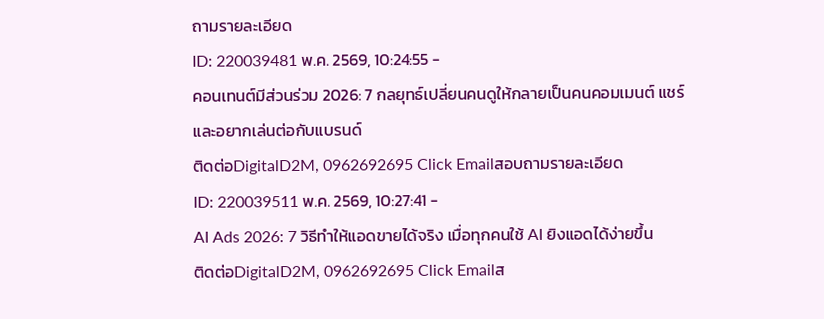ถามรายละเอียด
ID: 220039481 พ.ค. 2569, 10:24:55 -
คอนเทนต์มีส่วนร่วม 2026: 7 กลยุทธ์เปลี่ยนคนดูให้กลายเป็นคนคอมเมนต์ แชร์ และอยากเล่นต่อกับแบรนด์
ติดต่อDigitalD2M, 0962692695 Click Emailสอบถามรายละเอียด
ID: 220039511 พ.ค. 2569, 10:27:41 -
AI Ads 2026: 7 วิธีทำให้แอดขายได้จริง เมื่อทุกคนใช้ AI ยิงแอดได้ง่ายขึ้น
ติดต่อDigitalD2M, 0962692695 Click Emailส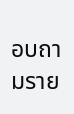อบถามราย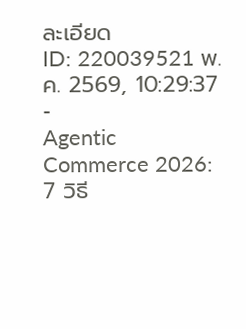ละเอียด
ID: 220039521 พ.ค. 2569, 10:29:37 -
Agentic Commerce 2026: 7 วิธี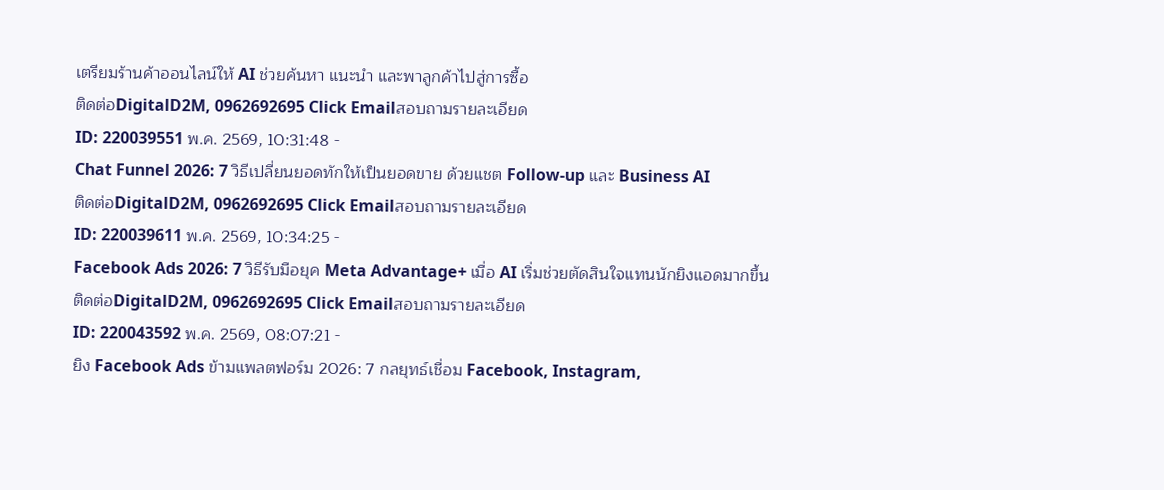เตรียมร้านค้าออนไลน์ให้ AI ช่วยค้นหา แนะนำ และพาลูกค้าไปสู่การซื้อ
ติดต่อDigitalD2M, 0962692695 Click Emailสอบถามรายละเอียด
ID: 220039551 พ.ค. 2569, 10:31:48 -
Chat Funnel 2026: 7 วิธีเปลี่ยนยอดทักให้เป็นยอดขาย ด้วยแชต Follow-up และ Business AI
ติดต่อDigitalD2M, 0962692695 Click Emailสอบถามรายละเอียด
ID: 220039611 พ.ค. 2569, 10:34:25 -
Facebook Ads 2026: 7 วิธีรับมือยุค Meta Advantage+ เมื่อ AI เริ่มช่วยตัดสินใจแทนนักยิงแอดมากขึ้น
ติดต่อDigitalD2M, 0962692695 Click Emailสอบถามรายละเอียด
ID: 220043592 พ.ค. 2569, 08:07:21 -
ยิง Facebook Ads ข้ามแพลตฟอร์ม 2026: 7 กลยุทธ์เชื่อม Facebook, Instagram,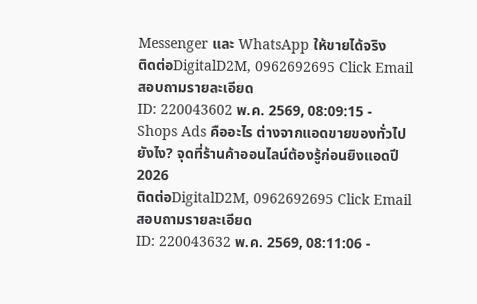Messenger และ WhatsApp ให้ขายได้จริง
ติดต่อDigitalD2M, 0962692695 Click Emailสอบถามรายละเอียด
ID: 220043602 พ.ค. 2569, 08:09:15 -
Shops Ads คืออะไร ต่างจากแอดขายของทั่วไปยังไง? จุดที่ร้านค้าออนไลน์ต้องรู้ก่อนยิงแอดปี 2026
ติดต่อDigitalD2M, 0962692695 Click Emailสอบถามรายละเอียด
ID: 220043632 พ.ค. 2569, 08:11:06 -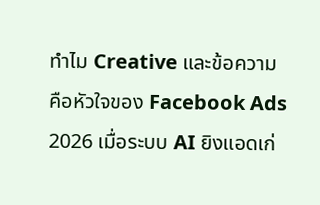ทำไม Creative และข้อความ คือหัวใจของ Facebook Ads 2026 เมื่อระบบ AI ยิงแอดเก่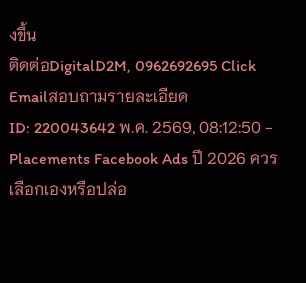งขึ้น
ติดต่อDigitalD2M, 0962692695 Click Emailสอบถามรายละเอียด
ID: 220043642 พ.ค. 2569, 08:12:50 -
Placements Facebook Ads ปี 2026 ควรเลือกเองหรือปล่อ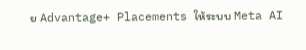ย Advantage+ Placements ให้ระบบ Meta AI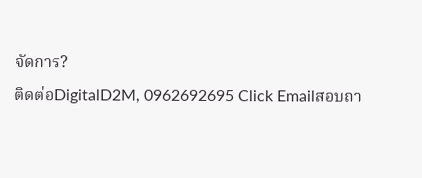จัดการ?
ติดต่อDigitalD2M, 0962692695 Click Emailสอบถา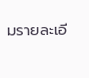มรายละเอี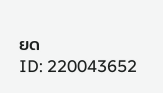ยด
ID: 220043652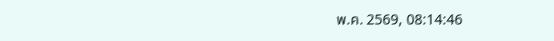พ.ค. 2569, 08:14:46